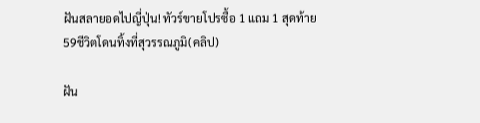ฝันสลายอดไปญี่ปุ่น! ทัวร์ขายโปรซื้อ 1 แถม 1 สุดท้าย59ชีวิตโดนทิ้งที่สุวรรณภูมิ(คลิป)

ฝัน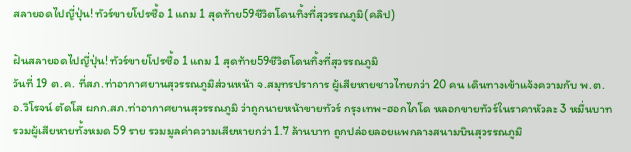สลายอดไปญี่ปุ่น! ทัวร์ขายโปรซื้อ 1 แถม 1 สุดท้าย59ชีวิตโดนทิ้งที่สุวรรณภูมิ(คลิป)

ฝันสลายอดไปญี่ปุ่น! ทัวร์ขายโปรซื้อ 1 แถม 1 สุดท้าย59ชีวิตโดนทิ้งที่สุวรรณภูมิ
วันที่ 19 ต.ค. ที่สภ.ท่าอากาศยานสุวรรณภูมิส่วนหน้า จ.สมุทรปราการ ผู้เสียหายชาวไทยกว่า 20 คน เดินทางเข้าแจ้งความกับ พ.ต.อ.วิโรจน์ ตัดโส ผกก.สภ.ท่าอากาศยานสุวรรณภูมิ ว่าถูกนายหน้าขายทัวร์ กรุงเทพ-ฮอกไกโด หลอกขายทัวร์ในราคาหัวละ 3 หมื่นบาท รวมผู้เสียหายทั้งหมด 59 ราย รวมมูลค่าความเสียหายกว่า 1.7 ล้านบาท ถูกปล่อยลอยแพกลางสนามบินสุวรรณภูมิ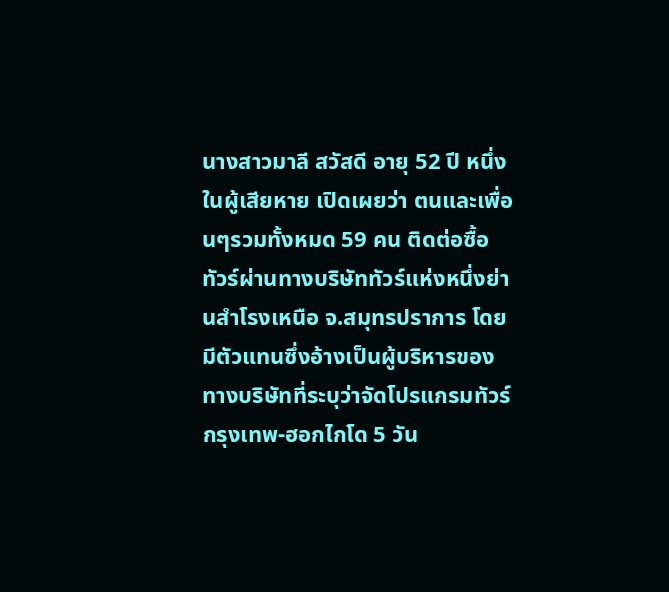นางสาวมาลี สวัสดี อายุ 52 ปี หนึ่งในผู้เสียหาย เปิดเผยว่า ตนและเพื่อนๆรวมทั้งหมด 59 คน ติดต่อซื้อทัวร์ผ่านทางบริษัททัวร์แห่งหนึ่งย่านสำโรงเหนือ จ.สมุทรปราการ โดยมีตัวแทนซึ่งอ้างเป็นผู้บริหารของทางบริษัทที่ระบุว่าจัดโปรแกรมทัวร์ กรุงเทพ-ฮอกไกโด 5 วัน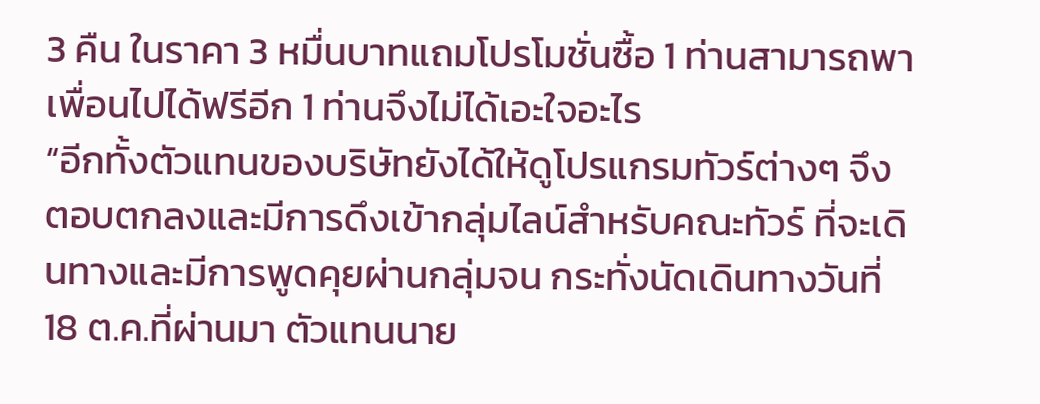3 คืน ในราคา 3 หมื่นบาทแถมโปรโมชั่นซื้อ 1 ท่านสามารถพาเพื่อนไปได้ฟรีอีก 1 ท่านจึงไม่ได้เอะใจอะไร
“อีกทั้งตัวแทนของบริษัทยังได้ให้ดูโปรแกรมทัวร์ต่างๆ จึงตอบตกลงและมีการดึงเข้ากลุ่มไลน์สำหรับคณะทัวร์ ที่จะเดินทางและมีการพูดคุยผ่านกลุ่มจน กระทั่งนัดเดินทางวันที่ 18 ต.ค.ที่ผ่านมา ตัวแทนนาย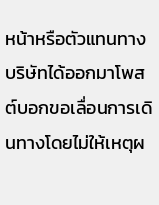หน้าหรือตัวแทนทางบริษัทได้ออกมาโพสต์บอกขอเลื่อนการเดินทางโดยไม่ให้เหตุผ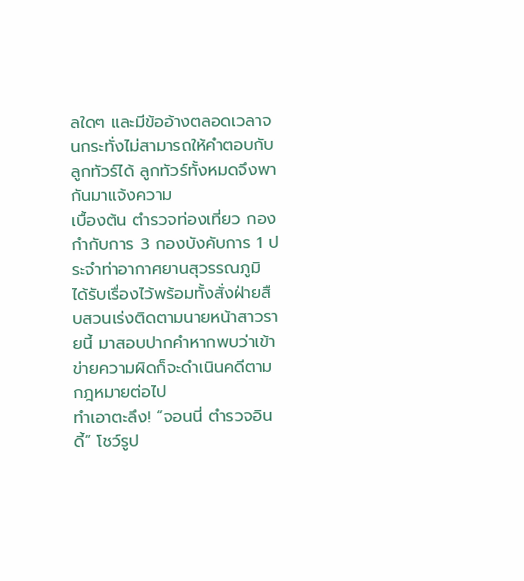ลใดๆ และมีข้ออ้างตลอดเวลาจนกระทั่งไม่สามารถให้คำตอบกับลูกทัวร์ได้ ลูกทัวร์ทั้งหมดจึงพากันมาแจ้งความ
เบื้องต้น ตำรวจท่องเที่ยว กองกำกับการ 3 กองบังคับการ 1 ประจำท่าอากาศยานสุวรรณภูมิ ได้รับเรื่องไว้พร้อมทั้งสั่งฝ่ายสืบสวนเร่งติดตามนายหน้าสาวรายนี้ มาสอบปากคำหากพบว่าเข้าข่ายความผิดก็จะดำเนินคดีตามกฎหมายต่อไป
ทำเอาตะลึง! “จอนนี่ ตำรวจอินดี้” โชว์รูป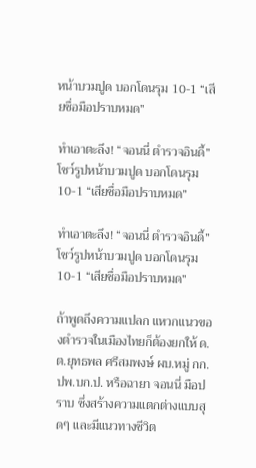หน้าบวมปูด บอกโดนรุม 10-1 “เสียชื่อมือปราบหมด”

ทำเอาตะลึง! “จอนนี่ ตำรวจอินดี้” โชว์รูปหน้าบวมปูด บอกโดนรุม 10-1 “เสียชื่อมือปราบหมด”

ทำเอาตะลึง! “จอนนี่ ตำรวจอินดี้” โชว์รูปหน้าบวมปูด บอกโดนรุม 10-1 “เสียชื่อมือปราบหมด”

ถ้าพูดถึงความแปลก แหวกแนวของตำรวจในเมืองไทยก็ต้องยกให้ ด.ต.ยุทธพล ศรีสมพงษ์ ผบ.หมู่ กก.ปพ.บก.ป. หรือฉายา จอนนี่ มือปราบ ซึ่งสร้างความแตกต่างแบบสุดๆ และมีแนวทางชีวิต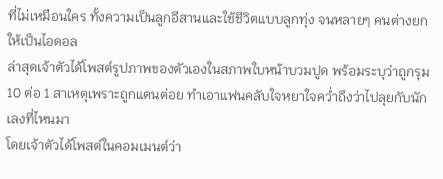ที่ไม่เหมือนใคร ทั้งความเป็นลูกอีสานและใช้ชีวิตแบบลูกทุ่ง จนหลายๆ คนต่างยกให้เป็นไอดอล
ล่าสุดเจ้าตัวได้โพสต์รูปภาพของตัวเองในสภาพใบหน้าบวมปูด พร้อมระบุว่าถูกรุม 10 ต่อ 1 สาเหตุเพราะถูกแตนต่อย ทำเอาแฟนคลับใจหยาใจคว่ำถึงว่าไปลุยกับนักเลงที่ไหนมา
โดยเจ้าตัวได้โพสต์ในคอมเมนต์ว่า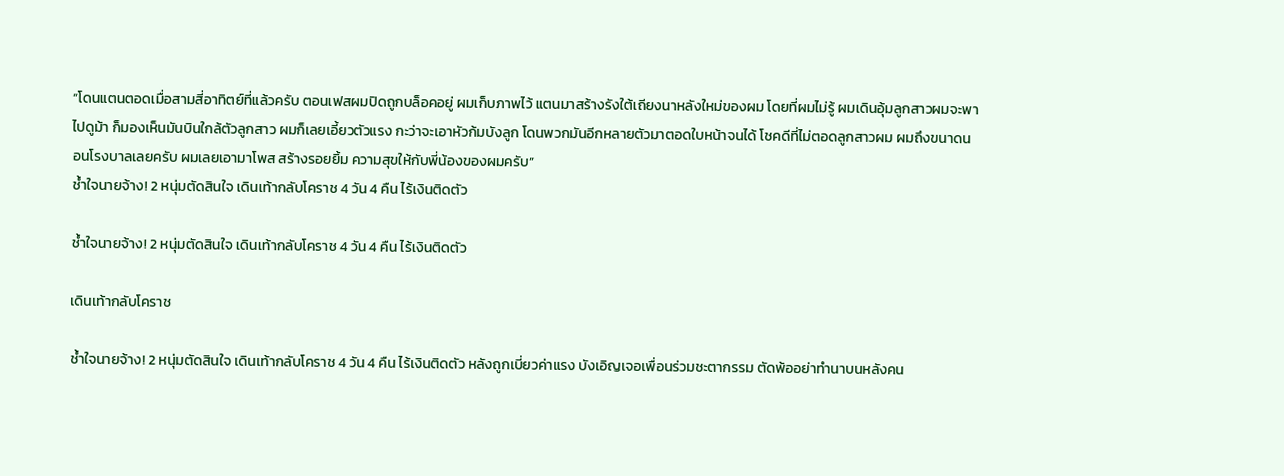“โดนแตนตอดเมื่อสามสี่อาทิตย์ที่แล้วครับ ตอนเฟสผมปิดถูกบล็อคอยู่ ผมเก็บภาพไว้ แตนมาสร้างรังใต้เถียงนาหลังใหม่ของผม โดยที่ผมไม่รู้ ผมเดินอุ้มลูกสาวผมจะพาไปดูม้า ก็มองเห็นมันบินใกล้ตัวลูกสาว ผมก็เลยเอี้ยวตัวแรง กะว่าจะเอาหัวก้มบังลูก โดนพวกมันอีกหลายตัวมาตอดใบหน้าจนได้ โชคดีที่ไม่ตอดลูกสาวผม ผมถึงขนาดนอนโรงบาลเลยครับ ผมเลยเอามาโพส สร้างรอยยิ้ม ความสุขให้กับพี่น้องของผมครับ”
ช้ำใจนายจ้าง! 2 หนุ่มตัดสินใจ เดินเท้ากลับโคราช 4 วัน 4 คืน ไร้เงินติดตัว

ช้ำใจนายจ้าง! 2 หนุ่มตัดสินใจ เดินเท้ากลับโคราช 4 วัน 4 คืน ไร้เงินติดตัว

เดินเท้ากลับโคราช

ช้ำใจนายจ้าง! 2 หนุ่มตัดสินใจ เดินเท้ากลับโคราช 4 วัน 4 คืน ไร้เงินติดตัว หลังถูกเบี่ยวค่าแรง บังเอิญเจอเพื่อนร่วมชะตากรรม ตัดพ้ออย่าทำนาบนหลังคน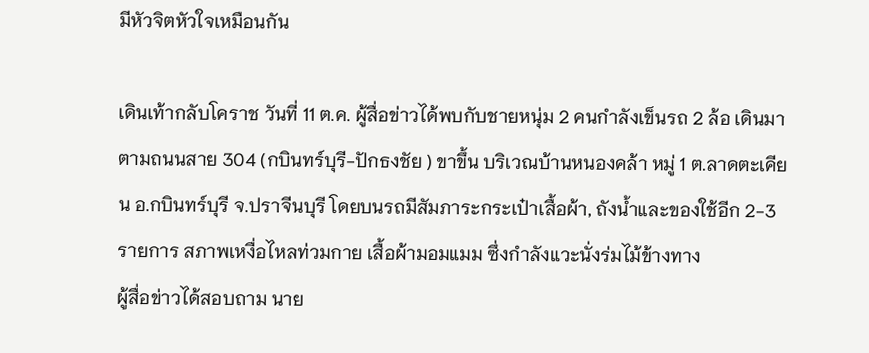มีหัวจิตหัวใจเหมือนกัน

เดินเท้ากลับโคราช วันที่ 11 ต.ค. ผู้สื่อข่าวได้พบกับชายหนุ่ม 2 คนกำลังเข็นรถ 2 ล้อ เดินมาตามถนนสาย 304 (กบินทร์บุรี-ปักธงชัย ) ขาขึ้น บริเวณบ้านหนองคล้า หมู่ 1 ต.ลาดตะเคียน อ.กบินทร์บุรี จ.ปราจีนบุรี โดยบนรถมีสัมภาระกระเป๋าเสื้อผ้า, ถังน้ำและของใช้อีก 2-3 รายการ สภาพเหงื่อไหลท่วมกาย เสื้อผ้ามอมแมม ซึ่งกำลังแวะนั่งร่มไม้ข้างทาง
ผู้สื่อข่าวได้สอบถาม นาย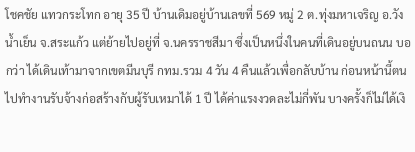โชคชัย แทวกระโทก อายุ 35 ปี บ้านเดิมอยู่บ้านเลขที่ 569 หมู่ 2 ต.ทุ่งมหาเจริญ อ.วังน้ำเย็น จ.สระแก้ว แต่ย้ายไปอยู่ที่ จ.นครราชสีมา ซึ่งเป็นหนึ่งในคนที่เดินอยู่บนถนน บอกว่า ได้เดินเท้ามาจากเขตมีนบุรี กทม.รวม 4 วัน 4 คืนแล้วเพื่อกลับบ้าน ก่อนหน้านี้ตนไปทำงานรับจ้างก่อสร้างกับผู้รับเหมาได้ 1 ปี ได้ค่าแรงงวดละไม่กี่พัน บางครั้งก็ไม่ได้เงิ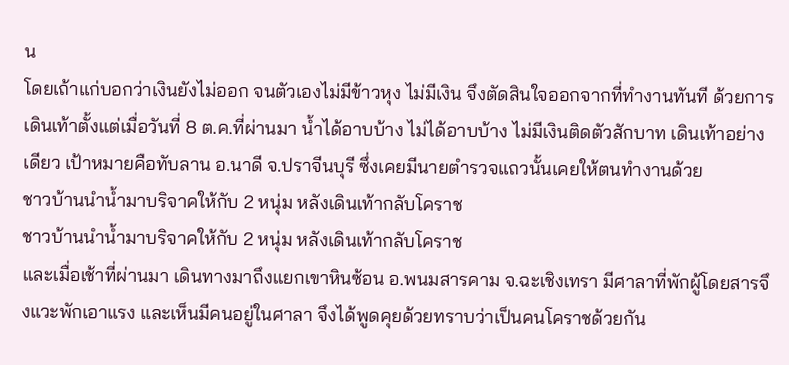น
โดยเถ้าแก่บอกว่าเงินยังไม่ออก จนตัวเองไม่มีข้าวหุง ไม่มีเงิน จึงตัดสินใจออกจากที่ทำงานทันที ด้วยการเดินเท้าตั้งแต่เมื่อวันที่ 8 ต.ค.ที่ผ่านมา น้ำได้อาบบ้าง ไม่ได้อาบบ้าง ไม่มีเงินติดตัวสักบาท เดินเท้าอย่างเดียว เป้าหมายคือทับลาน อ.นาดี จ.ปราจีนบุรี ซึ่งเคยมีนายตำรวจแถวนั้นเคยให้ตนทำงานด้วย
ชาวบ้านนำน้ำมาบริจาคให้กับ 2 หนุ่ม หลังเดินเท้ากลับโคราช
ชาวบ้านนำน้ำมาบริจาคให้กับ 2 หนุ่ม หลังเดินเท้ากลับโคราช
และเมื่อเช้าที่ผ่านมา เดินทางมาถึงแยกเขาหินซ้อน อ.พนมสารคาม จ.ฉะเชิงเทรา มีศาลาที่พักผู้โดยสารจึงแวะพักเอาแรง และเห็นมีคนอยู่ในศาลา จึงได้พูดคุยด้วยทราบว่าเป็นคนโคราชด้วยกัน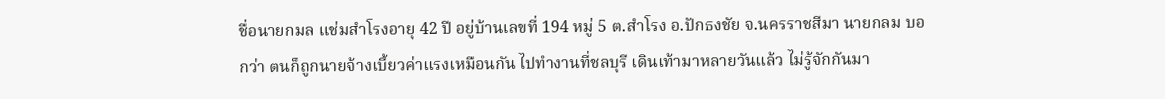ชื่อนายกมล แช่มสำโรงอายุ 42 ปี อยู่บ้านเลขที่ 194 หมู่ 5 ต.สำโรง อ.ปักธงชัย จ.นครราชสีมา นายกลม บอกว่า ตนก็ถูกนายจ้างเบี้ยวค่าแรงเหมือนกัน ไปทำงานที่ชลบุรี เดินเท้ามาหลายวันแล้ว ไม่รู้จักกันมา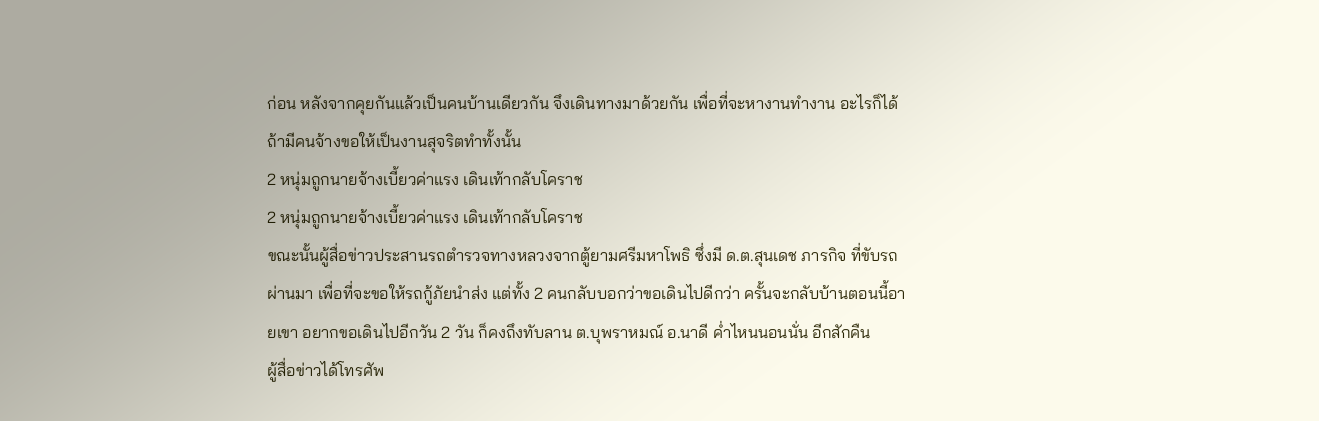ก่อน หลังจากคุยกันแล้วเป็นคนบ้านเดียวกัน จึงเดินทางมาด้วยกัน เพื่อที่จะหางานทำงาน อะไรก็ได้ ถ้ามีคนจ้างขอให้เป็นงานสุจริตทำทั้งนั้น
2 หนุ่มถูกนายจ้างเบี้ยวค่าแรง เดินเท้ากลับโคราช
2 หนุ่มถูกนายจ้างเบี้ยวค่าแรง เดินเท้ากลับโคราช
ขณะนั้นผู้สื่อข่าวประสานรถตำรวจทางหลวงจากตู้ยามศรีมหาโพธิ ซึ่งมี ด.ต.สุนเดช ภารกิจ ที่ขับรถผ่านมา เพื่อที่จะขอให้รถกู้ภัยนำส่ง แต่ทั้ง 2 คนกลับบอกว่าขอเดินไปดีกว่า ครั้นจะกลับบ้านตอนนี้อายเขา อยากขอเดินไปอีกวัน 2 วัน ก็คงถึงทับลาน ต.บุพราหมณ์ อ.นาดี ค่ำไหนนอนนั่น อีกสักคืน
ผู้สื่อข่าวได้โทรศัพ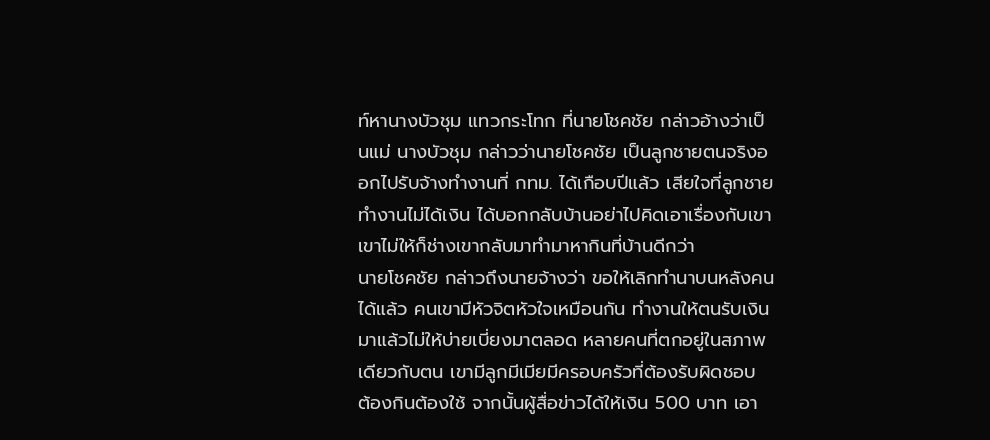ท์หานางบัวชุม แทวกระโทก ที่นายโชคชัย กล่าวอ้างว่าเป็นแม่ นางบัวชุม กล่าวว่านายโชคชัย เป็นลูกชายตนจริงออกไปรับจ้างทำงานที่ กทม. ได้เกือบปีแล้ว เสียใจที่ลูกชายทำงานไม่ได้เงิน ได้บอกกลับบ้านอย่าไปคิดเอาเรื่องกับเขา เขาไม่ให้ก็ช่างเขากลับมาทำมาหากินที่บ้านดีกว่า
นายโชคชัย กล่าวถึงนายจ้างว่า ขอให้เลิกทำนาบนหลังคนได้แล้ว คนเขามีหัวจิตหัวใจเหมือนกัน ทำงานให้ตนรับเงินมาแล้วไม่ให้บ่ายเบี่ยงมาตลอด หลายคนที่ตกอยู่ในสภาพเดียวกับตน เขามีลูกมีเมียมีครอบครัวที่ต้องรับผิดชอบ ต้องกินต้องใช้ จากนั้นผู้สื่อข่าวได้ให้เงิน 500 บาท เอา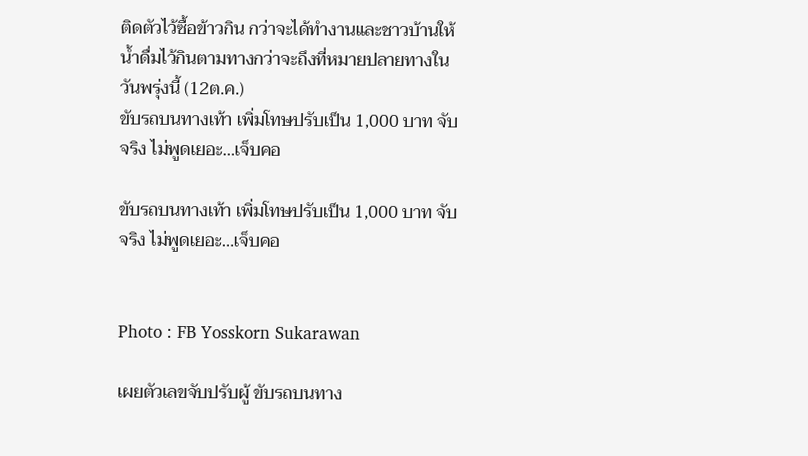ติดตัวไว้ซื้อข้าวกิน กว่าจะได้ทำงานและชาวบ้านให้น้ำดื่มไว้กินตามทางกว่าจะถึงที่หมายปลายทางในวันพรุ่งนี้ (12ต.ค.)
ขับรถบนทางเท้า เพิ่มโทษปรับเป็น 1,000 บาท จับจริง ไม่พูดเยอะ…เจ็บคอ

ขับรถบนทางเท้า เพิ่มโทษปรับเป็น 1,000 บาท จับจริง ไม่พูดเยอะ…เจ็บคอ


Photo : FB Yosskorn Sukarawan

เผยตัวเลขจับปรับผู้ ขับรถบนทาง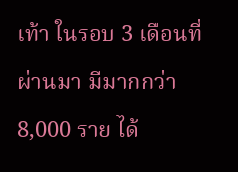เท้า ในรอบ 3 เดือนที่ผ่านมา มีมากกว่า 8,000 ราย ได้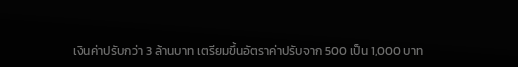เงินค่าปรับกว่า 3 ล้านบาท เตรียมขึ้นอัตราค่าปรับจาก 500 เป็น 1,000 บาท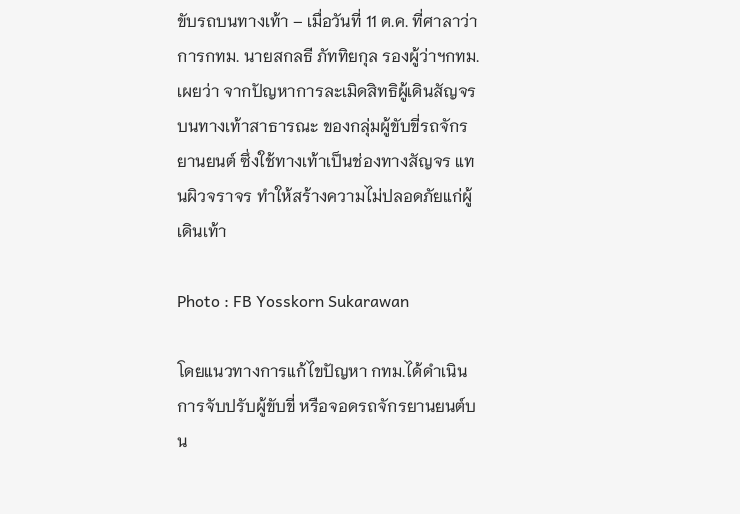ขับรถบนทางเท้า – เมื่อวันที่ 11 ต.ค. ที่ศาลาว่าการกทม. นายสกลธี ภัททิยกุล รองผู้ว่าฯกทม. เผยว่า จากปัญหาการละเมิดสิทธิผู้เดินสัญจรบนทางเท้าสาธารณะ ของกลุ่มผู้ขับขี่รถจักรยานยนต์ ซึ่งใช้ทางเท้าเป็นช่องทางสัญจร แทนผิวจราจร ทำให้สร้างความไม่ปลอดภัยแก่ผู้เดินเท้า

Photo : FB Yosskorn Sukarawan

โดยแนวทางการแก้ไขปัญหา กทม.ได้ดำเนินการจับปรับผู้ขับขี่ หรือจอดรถจักรยานยนต์บน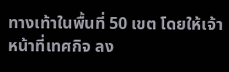ทางเท้าในพื้นที่ 50 เขต โดยให้เจ้าหน้าที่เทศกิจ ลง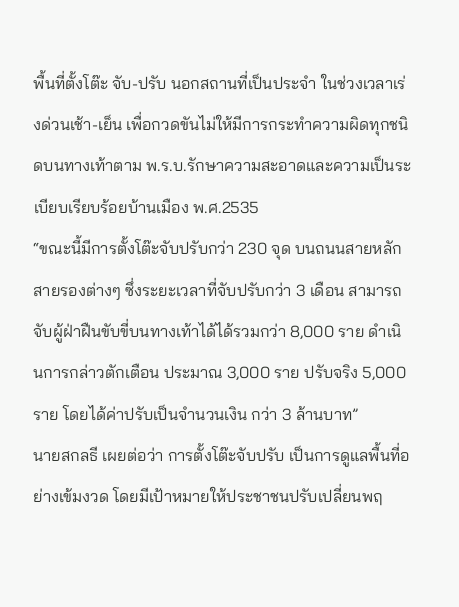พื้นที่ตั้งโต๊ะ จับ-ปรับ นอกสถานที่เป็นประจำ ในช่วงเวลาเร่งด่วนเช้า-เย็น เพื่อกวดขันไม่ให้มีการกระทำความผิดทุกชนิดบนทางเท้าตาม พ.ร.บ.รักษาความสะอาดและความเป็นระเบียบเรียบร้อยบ้านเมือง พ.ศ.2535
“ขณะนี้มีการตั้งโต๊ะจับปรับกว่า 230 จุด บนถนนสายหลัก สายรองต่างๆ ซึ่งระยะเวลาที่จับปรับกว่า 3 เดือน สามารถจับผู้ฝ่าฝืนขับขี่บนทางเท้าได้ได้รวมกว่า 8,000 ราย ดำเนินการกล่าวตักเตือน ประมาณ 3,000 ราย ปรับจริง 5,000 ราย โดยได้ค่าปรับเป็นจำนวนเงิน กว่า 3 ล้านบาท”
นายสกลธี เผยต่อว่า การตั้งโต๊ะจับปรับ เป็นการดูแลพื้นที่อย่างเข้มงวด โดยมีเป้าหมายให้ประชาชนปรับเปลี่ยนพฤ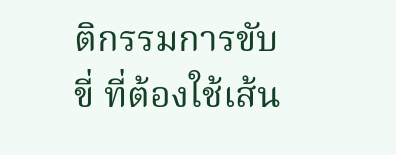ติกรรมการขับขี่ ที่ต้องใช้เส้น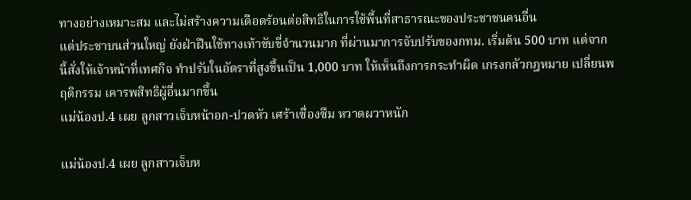ทางอย่างเหมาะสม และไม่สร้างความเดือดร้อนต่อสิทธิในการใช้พื้นที่สาธารณะของประชาชนคนอื่น
แต่ประชาบนส่วนใหญ่ ยังฝ่าฝืนใช้ทางเท้าขับขี่จำนวนมาก ที่ผ่านมาการจับปรับของกทม. เริ่มต้น 500 บาท แต่จากนี้สั่งให้เจ้าหน้าที่เทศกิจ ทำปรับในอัตราที่สูงขึ้นเป็น 1,000 บาท ให้เห็นถึงการกระทำผิด เกรงกลัวกฎหมาย เปลี่ยนพฤติกรรม เคารพสิทธิผู้อื่นมากขึ้น
แม่น้องป.4 เผย ลูกสาวเจ็บหน้าอก-ปวดหัว เศร้าเซื่องซึม หวาดผวาหนัก

แม่น้องป.4 เผย ลูกสาวเจ็บห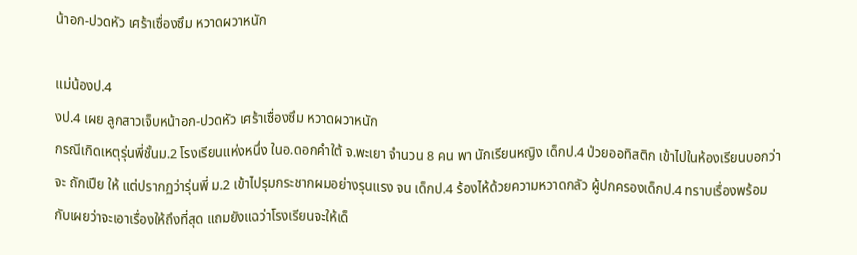น้าอก-ปวดหัว เศร้าเซื่องซึม หวาดผวาหนัก

แม่น้องป.4
งป.4 เผย ลูกสาวเจ็บหน้าอก-ปวดหัว เศร้าเซื่องซึม หวาดผวาหนัก
กรณีเกิดเหตุรุ่นพี่ชั้นม.2 โรงเรียนแห่งหนึ่ง ในอ.ดอกคำใต้ จ.พะเยา จำนวน 8 คน พา นักเรียนหญิง เด็กป.4 ป่วยออทิสติก เข้าไปในห้องเรียนบอกว่าจะ ถักเปีย ให้ แต่ปรากฏว่ารุ่นพี่ ม.2 เข้าไปรุมกระชากผมอย่างรุนแรง จน เด็กป.4 ร้องไห้ด้วยความหวาดกลัว ผู้ปกครองเด็กป.4 ทราบเรื่องพร้อมกับเผยว่าจะเอาเรื่องให้ถึงที่สุด แถมยังแฉว่าโรงเรียนจะให้เด็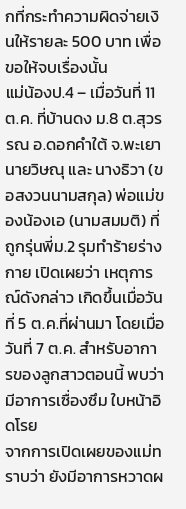กที่กระทำความผิดจ่ายเงินให้รายละ 500 บาท เพื่อขอให้จบเรื่องนั้น
แม่น้องป.4 – เมื่อวันที่ 11 ต.ค. ที่บ้านดง ม.8 ต.สุวรรณ อ.ดอกคำใต้ จ.พะเยา นายวิษณุ และ นางธิวา (ขอสงวนนามสกุล) พ่อแม่ของน้องเอ (นามสมมติ) ที่ถูกรุ่นพี่ม.2 รุมทำร้ายร่างกาย เปิดเผยว่า เหตุการณ์ดังกล่าว เกิดขึ้นเมื่อวันที่ 5 ต.ค.ที่ผ่านมา โดยเมื่อวันที่ 7 ต.ค. สำหรับอาการของลูกสาวตอนนี้ พบว่ามีอาการเซื่องซึม ใบหน้าอิดโรย
จากการเปิดเผยของแม่ทราบว่า ยังมีอาการหวาดผ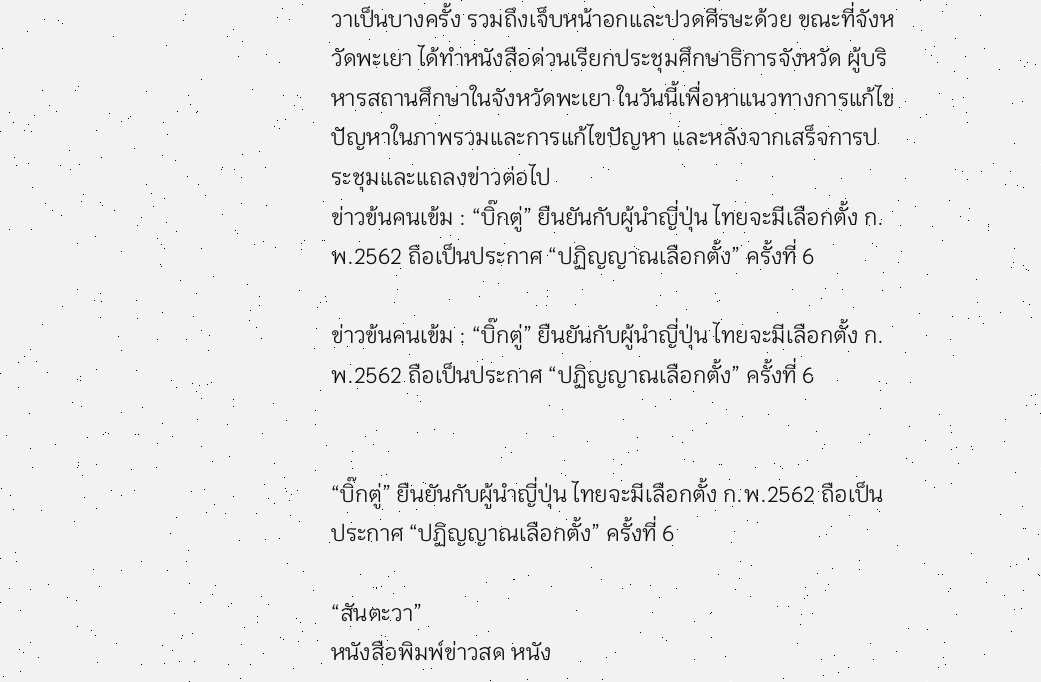วาเป็นบางครั้ง รวมถึงเจ็บหน้าอกและปวดศีรษะด้วย ขณะที่จังหวัดพะเยา ได้ทำหนังสือด่วนเรียกประชุมศึกษาธิการจังหวัด ผู้บริหารสถานศึกษาในจังหวัดพะเยา ในวันนี้เพื่อหาแนวทางการแก้ไขปัญหาในภาพรวมและการแก้ไขปัญหา และหลังจากเสร็จการประชุมและแถลงข่าวต่อไป
ข่าวข้นคนเข้ม : “บิ๊กตู่” ยืนยันกับผู้นำญี่ปุ่น ไทยจะมีเลือกตั้ง ก.พ.2562 ถือเป็นประกาศ “ปฏิญญาณเลือกตั้ง” ครั้งที่ 6

ข่าวข้นคนเข้ม : “บิ๊กตู่” ยืนยันกับผู้นำญี่ปุ่น ไทยจะมีเลือกตั้ง ก.พ.2562 ถือเป็นประกาศ “ปฏิญญาณเลือกตั้ง” ครั้งที่ 6


“บิ๊กตู่” ยืนยันกับผู้นำญี่ปุ่น ไทยจะมีเลือกตั้ง ก.พ.2562 ถือเป็นประกาศ “ปฏิญญาณเลือกตั้ง” ครั้งที่ 6

“สันตะวา”
หนังสือพิมพ์ข่าวสด หนัง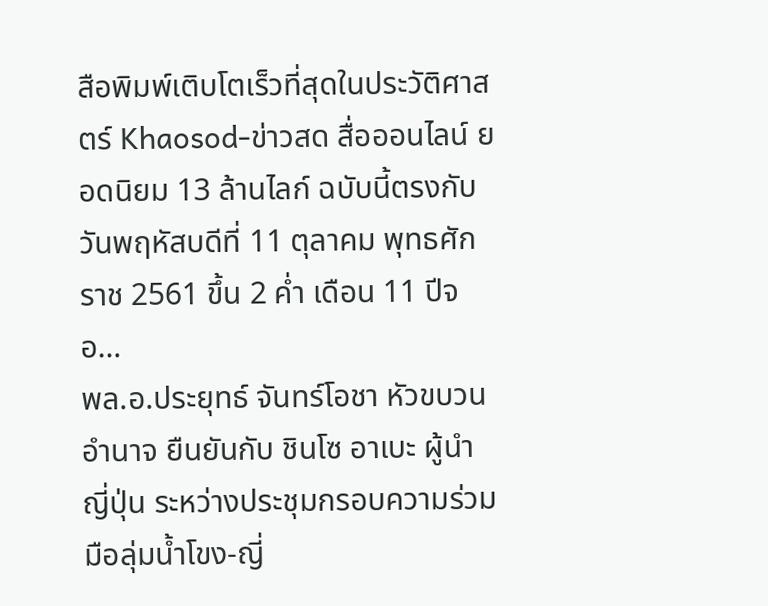สือพิมพ์เติบโตเร็วที่สุดในประวัติศาสตร์ Khaosod-ข่าวสด สื่อออนไลน์ ยอดนิยม 13 ล้านไลก์ ฉบับนี้ตรงกับวันพฤหัสบดีที่ 11 ตุลาคม พุทธศักราช 2561 ขึ้น 2 ค่ำ เดือน 11 ปีจอ…
พล.อ.ประยุทธ์ จันทร์โอชา หัวขบวนอำนาจ ยืนยันกับ ชินโซ อาเบะ ผู้นำญี่ปุ่น ระหว่างประชุมกรอบความร่วมมือลุ่มน้ำโขง-ญี่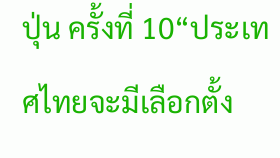ปุ่น ครั้งที่ 10“ประเทศไทยจะมีเลือกตั้ง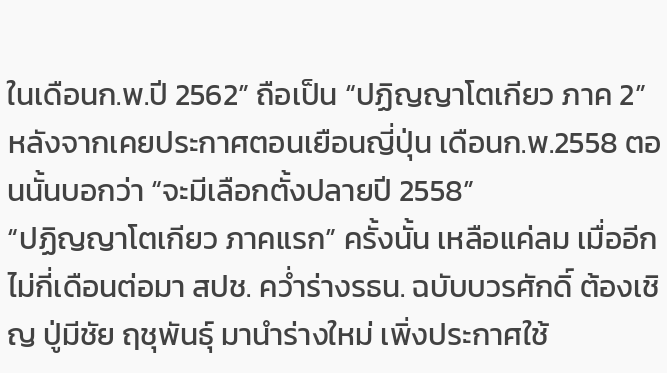ในเดือนก.พ.ปี 2562” ถือเป็น “ปฏิญญาโตเกียว ภาค 2” หลังจากเคยประกาศตอนเยือนญี่ปุ่น เดือนก.พ.2558 ตอนนั้นบอกว่า “จะมีเลือกตั้งปลายปี 2558”
“ปฏิญญาโตเกียว ภาคแรก” ครั้งนั้น เหลือแค่ลม เมื่ออีกไม่กี่เดือนต่อมา สปช. คว่ำร่างรธน. ฉบับบวรศักดิ์ ต้องเชิญ ปู่มีชัย ฤชุพันธุ์ มานำร่างใหม่ เพิ่งประกาศใช้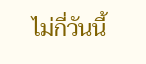ไม่กี่วันนี้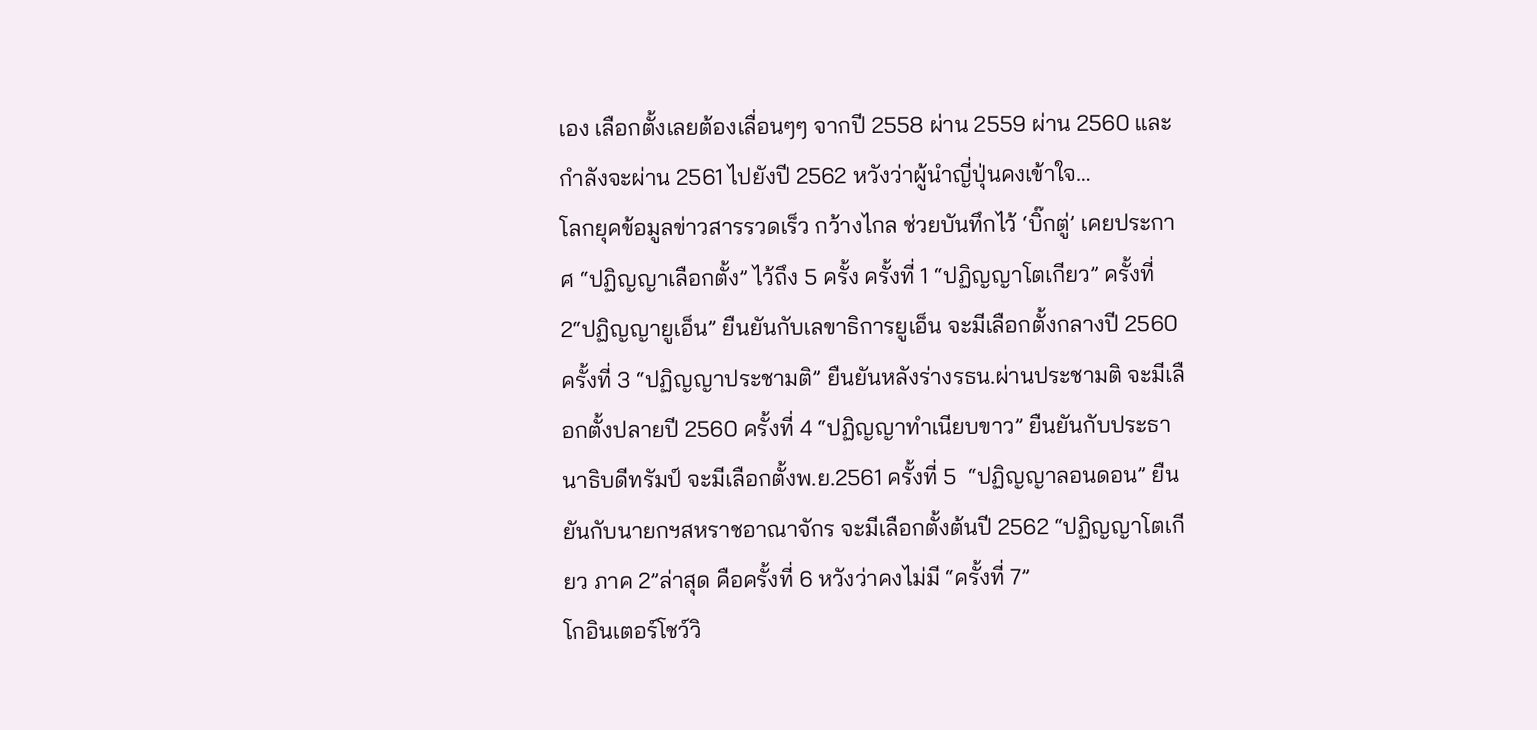เอง เลือกตั้งเลยต้องเลื่อนๆๆ จากปี 2558 ผ่าน 2559 ผ่าน 2560 และกำลังจะผ่าน 2561 ไปยังปี 2562 หวังว่าผู้นำญี่ปุ่นคงเข้าใจ…
โลกยุคข้อมูลข่าวสารรวดเร็ว กว้างไกล ช่วยบันทึกไว้ ‘บิ๊กตู่’ เคยประกาศ “ปฏิญญาเลือกตั้ง” ไว้ถึง 5 ครั้ง ครั้งที่ 1 “ปฏิญญาโตเกียว” ครั้งที่ 2“ปฏิญญายูเอ็น” ยืนยันกับเลขาธิการยูเอ็น จะมีเลือกตั้งกลางปี 2560 ครั้งที่ 3 “ปฏิญญาประชามติ” ยืนยันหลังร่างรธน.ผ่านประชามติ จะมีเลือกตั้งปลายปี 2560 ครั้งที่ 4 “ปฏิญญาทำเนียบขาว” ยืนยันกับประธานาธิบดีทรัมป์ จะมีเลือกตั้งพ.ย.2561 ครั้งที่ 5  “ปฏิญญาลอนดอน” ยืนยันกับนายกฯสหราชอาณาจักร จะมีเลือกตั้งต้นปี 2562 “ปฏิญญาโตเกียว ภาค 2”ล่าสุด คือครั้งที่ 6 หวังว่าคงไม่มี “ครั้งที่ 7”
โกอินเตอร์โชว์วิ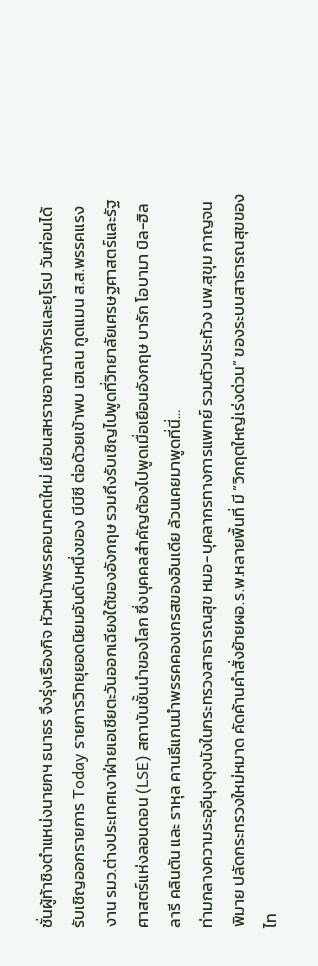ชั่นผู้ท้าชิงตำแหน่งนายกฯ ธนาธร จึงรุ่งเรืองกิจ หัวหน้าพรรคอนาคตใหม่ เยือนสหราชอาณาจักรและยุโรป วันก่อนได้รับเชิญออกรายการ Today รายการวิทยุยอดนิยมอันดับหนึ่งของ บีบีซี ต่อด้วยเข้าพบ เฮเลน กูดแมน ส.ส.พรรคแรงงาน รมว.ต่างประเทศเงาฝ่ายเอเชียตะวันออกเฉียงใต้ของอังกฤษ รวมถึงรับเชิญไปพูดที่วิทยาลัยเศรษฐศาสตร์และรัฐศาสตร์แห่งลอนดอน (LSE) สถาบันชั้นนำของโลก ซึ่งบุคคลสำคัญต้องไปพูดเมื่อเยือนอังกฤษ บารัก โอบามา บิล-ฮิลลารี คลินตัน และ ราหุล คานธีแกนนำพรรคคองเกรสของอินเดีย ล้วนเคยมาพูดที่นี่…
ท่ามกลางความระอุอีนุงตุงนังในกระทรวงสาธารณสุข หมอ-บุคลากรทางการแพทย์ รวมตัวประท้วง นพ.สุขุม กาญจนพิมาย ปลัดกระทรวงใหม่หมาด คัดค้านคำสั่งย้ายผอ.ร.พ.หลายพื้นที่ มี “วิกฤตใหญ่เร่งด่วน” ของระบบสาธารณสุขของไท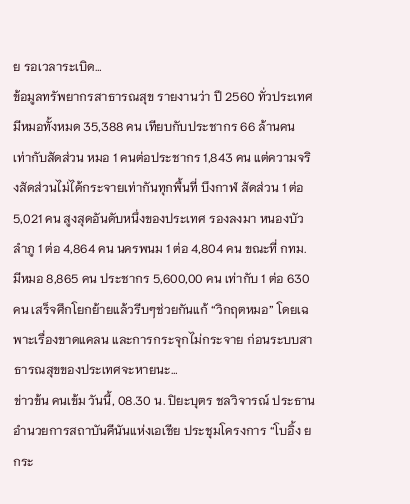ย รอเวลาระเบิด…
ข้อมูลทรัพยากรสาธารณสุข รายงานว่า ปี 2560 ทั่วประเทศมีหมอทั้งหมด 35,388 คน เทียบกับประชากร 66 ล้านคน เท่ากับสัดส่วน หมอ 1 คนต่อประชากร 1,843 คน แต่ความจริงสัดส่วนไม่ได้กระจายเท่ากันทุกพื้นที่ บึงกาฬ สัดส่วน 1 ต่อ 5,021 คน สูงสุดอันดับหนึ่งของประเทศ รองลงมา หนองบัวลำภู 1 ต่อ 4,864 คน นครพนม 1 ต่อ 4,804 คน ขณะที่ กทม. มีหมอ 8,865 คน ประชากร 5,600,00 คน เท่ากับ 1 ต่อ 630 คน เสร็จศึกโยกย้ายแล้วรีบๆช่วยกันแก้ “วิกฤตหมอ” โดยเฉพาะเรื่องขาดแคลน และการกระจุกไม่กระจาย ก่อนระบบสาธารณสุขของประเทศจะหายนะ…
ข่าวข้น คนเข้ม วันนี้, 08.30 น. ปิยะบุตร ชลวิจารณ์ ประธานอำนวยการสถาบันคีนันแห่งเอเชีย ประชุมโครงการ “โบอิ้ง ยกระ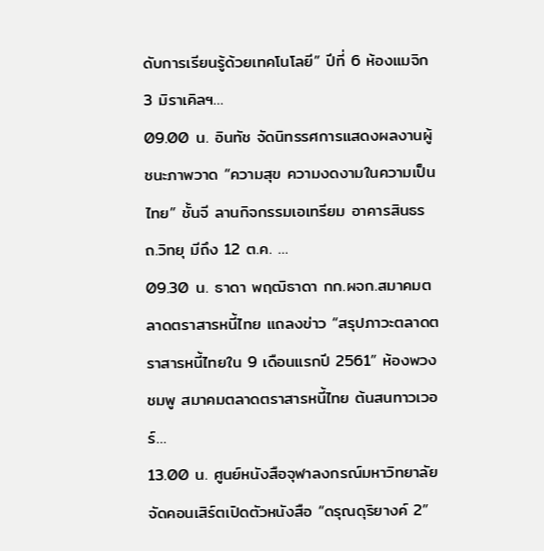ดับการเรียนรู้ด้วยเทคโนโลยี” ปีที่ 6 ห้องแมจิก 3 มิราเคิลฯ…
09.00 น. อินทัช จัดนิทรรศการแสดงผลงานผู้ชนะภาพวาด “ความสุข ความงดงามในความเป็นไทย” ชั้นจี ลานกิจกรรมเอเทรียม อาคารสินธร ถ.วิทยุ มีถึง 12 ต.ค. …
09.30 น. ธาดา พฤฒิธาดา กก.ผจก.สมาคมตลาดตราสารหนี้ไทย แถลงข่าว “สรุปภาวะตลาดตราสารหนี้ไทยใน 9 เดือนแรกปี 2561” ห้องพวงชมพู สมาคมตลาดตราสารหนี้ไทย ต้นสนทาวเวอร์…
13.00 น. ศูนย์หนังสือจุฬาลงกรณ์มหาวิทยาลัย จัดคอนเสิร์ตเปิดตัวหนังสือ “ดรุณดุริยางค์ 2”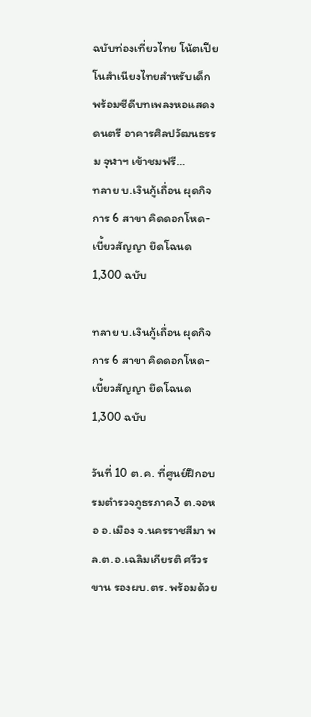ฉบับท่องเที่ยวไทย โน้ตเปียโนสำเนียงไทยสำหรับเด็ก พร้อมซีดีบทเพลงหอแสดงดนตรี อาคารศิลปวัฒนธรรม จุฬาฯ เข้าชมฟรี…
ทลาย บ.เงินกู้เถื่อน ผุดกิจการ 6 สาขา คิดดอกโหด-เบี้ยวสัญญา ยึดโฉนด 1,300 ฉบับ

ทลาย บ.เงินกู้เถื่อน ผุดกิจการ 6 สาขา คิดดอกโหด-เบี้ยวสัญญา ยึดโฉนด 1,300 ฉบับ

วันที่ 10 ต.ค. ที่ศูนย์ฝึกอบรมตำรวจภูธรภาค3 ต.จอหอ อ.เมือง จ.นครราชสีมา พล.ต.อ.เฉลิมเกียรติ ศรีวรขาน รองผบ.ตร. พร้อมด้วย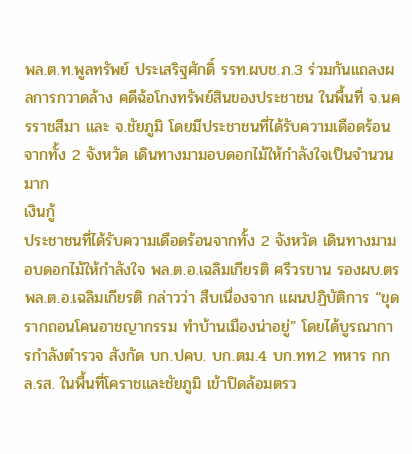พล.ต.ท.พูลทรัพย์ ประเสริฐศักดิ์ รรท.ผบช.ภ.3 ร่วมกันแถลงผลการกวาดล้าง คดีฉ้อโกงทรัพย์สินของประชาชน ในพื้นที่ จ.นครราชสีมา และ จ.ชัยภูมิ โดยมีประชาชนที่ได้รับความเดือดร้อนจากทั้ง 2 จังหวัด เดินทางมามอบดอกไม้ให้กำลังใจเป็นจำนวนมาก
เงินกู้
ประชาชนที่ได้รับความเดือดร้อนจากทั้ง 2 จังหวัด เดินทางมามอบดอกไม้ให้กำลังใจ พล.ต.อ.เฉลิมเกียรติ ศรีวรขาน รองผบ.ตร
พล.ต.อ.เฉลิมเกียรติ กล่าวว่า สืบเนื่องจาก แผนปฏิบัติการ “ขุดรากถอนโคนอาชญากรรม ทำบ้านเมืองน่าอยู่” โดยได้บูรณาการกำลังตำรวจ สังกัด บก.ปคบ. บก.ตม.4 บก.ทท.2 ทหาร กกล.รส. ในพื้นที่โคราชและชัยภูมิ เข้าปิดล้อมตรว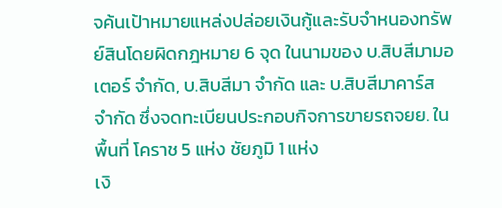จค้นเป้าหมายแหล่งปล่อยเงินกู้และรับจำหนองทรัพย์สินโดยผิดกฎหมาย 6 จุด ในนามของ บ.สิบสีมามอเตอร์ จำกัด, บ.สิบสีมา จำกัด และ บ.สิบสีมาคาร์ส จำกัด ซึ่งจดทะเบียนประกอบกิจการขายรถจยย. ในพื้นที่ โคราช 5 แห่ง ชัยภูมิ 1 แห่ง
เงิ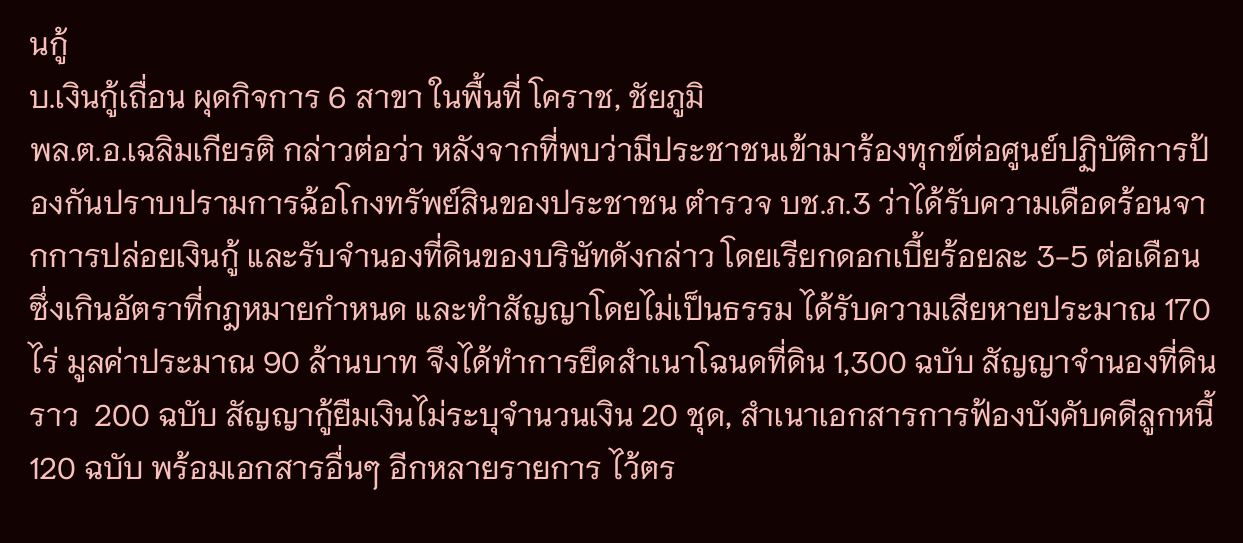นกู้
บ.เงินกู้เถื่อน ผุดกิจการ 6 สาขา ในพื้นที่ โคราช, ชัยภูมิ
พล.ต.อ.เฉลิมเกียรติ กล่าวต่อว่า หลังจากที่พบว่ามีประชาชนเข้ามาร้องทุกข์ต่อศูนย์ปฏิบัติการป้องกันปราบปรามการฉ้อโกงทรัพย์สินของประชาชน ตำรวจ บช.ภ.3 ว่าได้รับความเดือดร้อนจากการปล่อยเงินกู้ และรับจำนองที่ดินของบริษัทดังกล่าว โดยเรียกดอกเบี้ยร้อยละ 3-5 ต่อเดือน ซึ่งเกินอัตราที่กฎหมายกำหนด และทำสัญญาโดยไม่เป็นธรรม ได้รับความเสียหายประมาณ 170 ไร่ มูลค่าประมาณ 90 ล้านบาท จึงได้ทำการยึดสำเนาโฉนดที่ดิน 1,300 ฉบับ สัญญาจำนองที่ดินราว  200 ฉบับ สัญญากู้ยืมเงินไม่ระบุจำนวนเงิน 20 ชุด, สำเนาเอกสารการฟ้องบังคับคดีลูกหนี้ 120 ฉบับ พร้อมเอกสารอื่นๆ อีกหลายรายการ ไว้ตร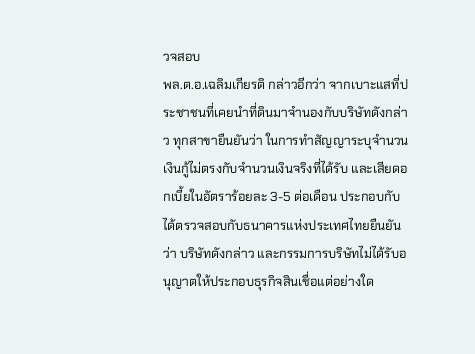วจสอบ
พล.ต.อ.เฉลิมเกียรติ กล่าวอีกว่า จากเบาะแสที่ประชาชนที่เคยนำที่ดินมาจำนองกับบริษัทดังกล่าว ทุกสาขายืนยันว่า ในการทำสัญญาระบุจำนวนเงินกู้ไม่ตรงกับจำนวนเงินจริงที่ได้รับ และเสียดอกเบี้ยในอัตราร้อยละ 3-5 ต่อเดือน ประกอบกับได้ตรวจสอบกับธนาคารแห่งประเทศไทยยืนยันว่า บริษัทดังกล่าว และกรรมการบริษัทไม่ได้รับอนุญาตให้ประกอบธุรกิจสินเชื่อแต่อย่างใด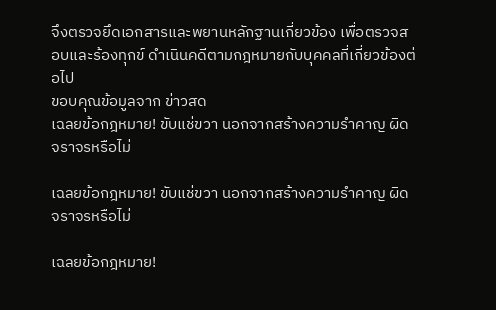จึงตรวจยึดเอกสารและพยานหลักฐานเกี่ยวข้อง เพื่อตรวจสอบและร้องทุกข์ ดำเนินคดีตามกฎหมายกับบุคคลที่เกี่ยวข้องต่อไป
ขอบคุณข้อมูลจาก ข่าวสด
เฉลยข้อกฎหมาย! ขับแช่ขวา นอกจากสร้างความรำคาญ ผิดจราจรหรือไม่

เฉลยข้อกฎหมาย! ขับแช่ขวา นอกจากสร้างความรำคาญ ผิดจราจรหรือไม่

เฉลยข้อกฎหมาย!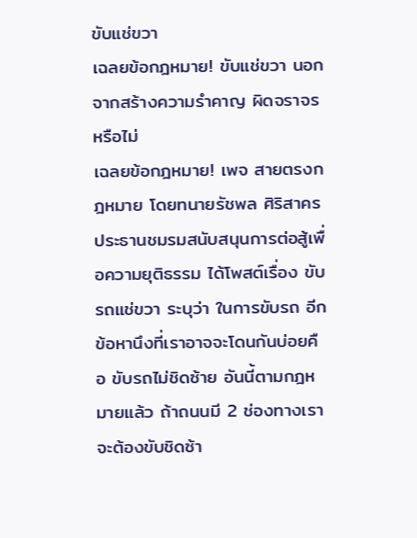ขับแช่ขวา
เฉลยข้อกฎหมาย! ขับแช่ขวา นอกจากสร้างความรำคาญ ผิดจราจรหรือไม่
เฉลยข้อกฎหมาย! เพจ สายตรงกฎหมาย โดยทนายรัชพล ศิริสาคร ประธานชมรมสนับสนุนการต่อสู้เพื่อความยุติธรรม ได้โพสต์เรื่อง ขับรถแช่ขวา ระบุว่า ในการขับรถ อีกข้อหานึงที่เราอาจจะโดนกันบ่อยคือ ขับรถไม่ชิดซ้าย อันนี้ตามกฎหมายแล้ว ถ้าถนนมี 2 ช่องทางเราจะต้องขับชิดซ้า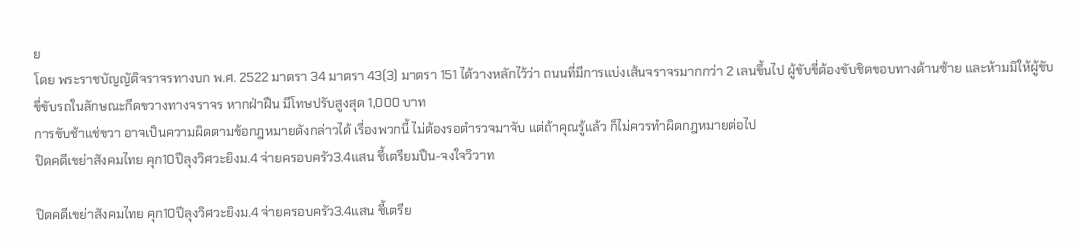ย
โดย พระราชบัญญัติจราจรทางบก พ.ศ. 2522 มาตรา 34 มาตรา 43(3) มาตรา 151 ได้วางหลักไว้ว่า ถนนที่มีการแบ่งเส้นจราจรมากกว่า 2 เลนขึ้นไป ผู้ขับขี่ต้องขับชิดขอบทางด้านซ้าย และห้ามมิให้ผู้ขับขี่ขับรถในลักษณะกีดขวางทางจราจร หากฝ่าฝืน มีโทษปรับสูงสุด 1,000 บาท
การขับช้าแช่ขวา อาจเป็นความผิดตามข้อกฎหมายดังกล่าวได้ เรื่องพวกนี้ ไม่ต้องรอตำรวจมาจับ แต่ถ้าคุณรู้แล้ว ก็ไม่ควรทำผิดกฎหมายต่อไป
ปิดคดีเขย่าสังคมไทย คุก10ปีลุงวิศวะยิงม.4 จ่ายครอบครัว3.4แสน ชี้เตรียมปืน-จงใจวิวาท

ปิดคดีเขย่าสังคมไทย คุก10ปีลุงวิศวะยิงม.4 จ่ายครอบครัว3.4แสน ชี้เตรีย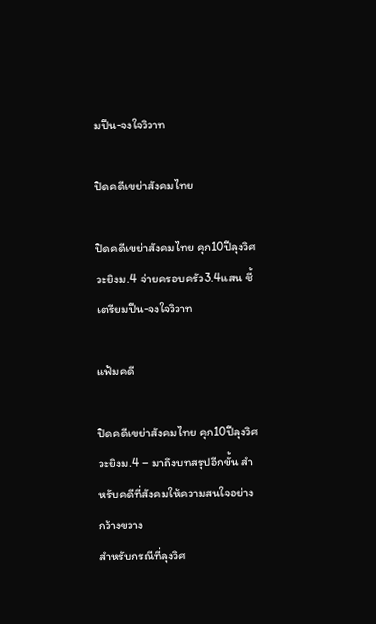มปืน-จงใจวิวาท

ปิดคดีเขย่าสังคมไทย

ปิดคดีเขย่าสังคมไทย คุก10ปีลุงวิศวะยิงม.4 จ่ายครอบครัว3.4แสน ชี้เตรียมปืน-จงใจวิวาท

แฟ้มคดี

ปิดคดีเขย่าสังคมไทย คุก10ปีลุงวิศวะยิงม.4 – มาถึงบทสรุปอีกขั้น สำหรับคดีที่สังคมให้ความสนใจอย่างกว้างขวาง
สำหรับกรณีที่ลุงวิศ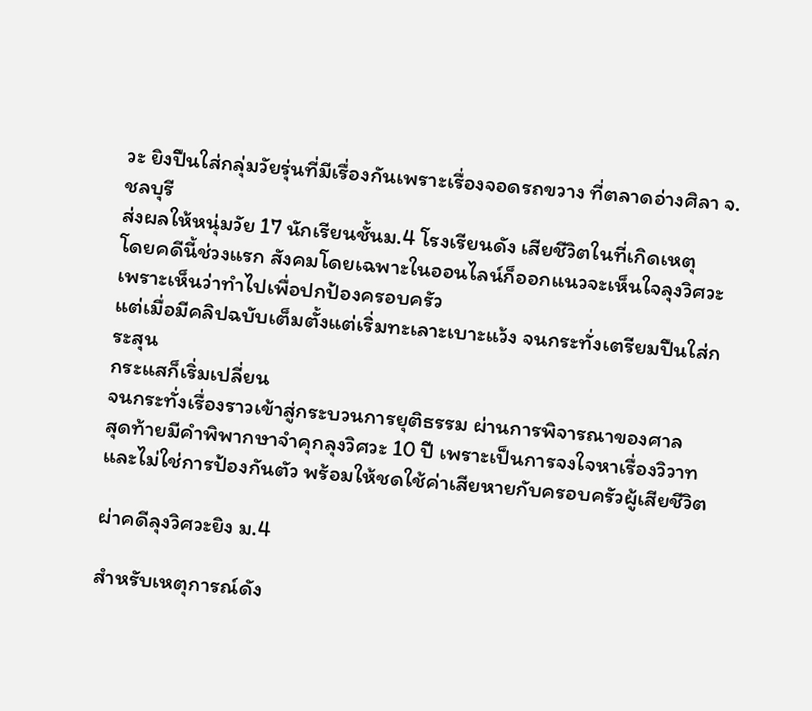วะ ยิงปืนใส่กลุ่มวัยรุ่นที่มีเรื่องกันเพราะเรื่องจอดรถขวาง ที่ตลาดอ่างศิลา จ.ชลบุรี
ส่งผลให้หนุ่มวัย 17 นักเรียนชั้นม.4 โรงเรียนดัง เสียชีวิตในที่เกิดเหตุ
โดยคดีนี้ช่วงแรก สังคมโดยเฉพาะในออนไลน์ก็ออกแนวจะเห็นใจลุงวิศวะ เพราะเห็นว่าทำไปเพื่อปกป้องครอบครัว
แต่เมื่อมีคลิปฉบับเต็มตั้งแต่เริ่มทะเลาะเบาะแว้ง จนกระทั่งเตรียมปืนใส่กระสุน
กระแสก็เริ่มเปลี่ยน
จนกระทั่งเรื่องราวเข้าสู่กระบวนการยุติธรรม ผ่านการพิจารณาของศาล
สุดท้ายมีคำพิพากษาจำคุกลุงวิศวะ 10 ปี เพราะเป็นการจงใจหาเรื่องวิวาท
และไม่ใช่การป้องกันตัว พร้อมให้ชดใช้ค่าเสียหายกับครอบครัวผู้เสียชีวิต

ผ่าคดีลุงวิศวะยิง ม.4

สำหรับเหตุการณ์ดัง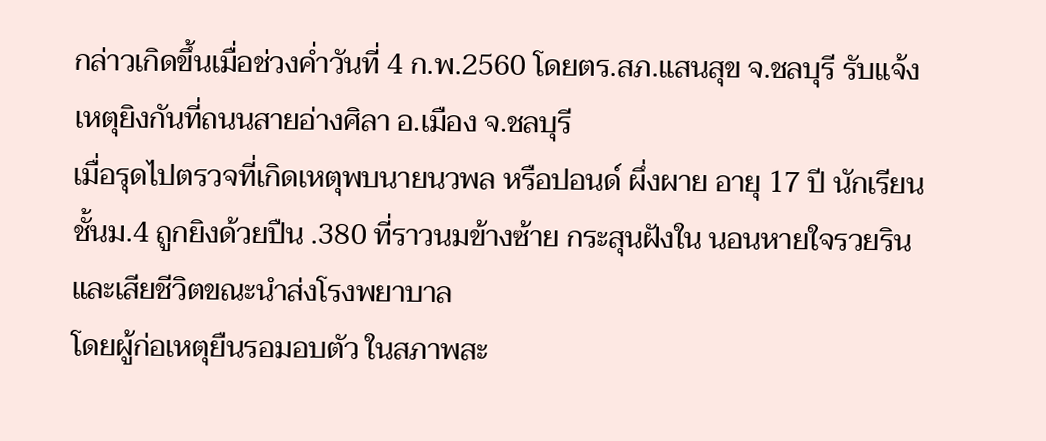กล่าวเกิดขึ้นเมื่อช่วงค่ำวันที่ 4 ก.พ.2560 โดยตร.สภ.แสนสุข จ.ชลบุรี รับแจ้งเหตุยิงกันที่ถนนสายอ่างศิลา อ.เมือง จ.ชลบุรี
เมื่อรุดไปตรวจที่เกิดเหตุพบนายนวพล หรือปอนด์ ผึ่งผาย อายุ 17 ปี นักเรียนชั้นม.4 ถูกยิงด้วยปืน .380 ที่ราวนมข้างซ้าย กระสุนฝังใน นอนหายใจรวยริน และเสียชีวิตขณะนำส่งโรงพยาบาล
โดยผู้ก่อเหตุยืนรอมอบตัว ในสภาพสะ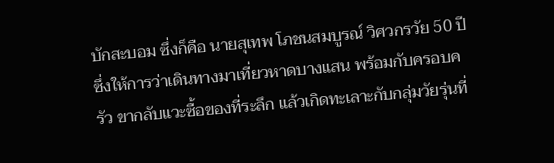บักสะบอม ซึ่งก็คือ นายสุเทพ โภชนสมบูรณ์ วิศวกรวัย 50 ปี ซึ่งให้การว่าเดินทางมาเที่ยวหาดบางแสน พร้อมกับครอบครัว ขากลับแวะซื้อของที่ระลึก แล้วเกิดทะเลาะกับกลุ่มวัยรุ่นที่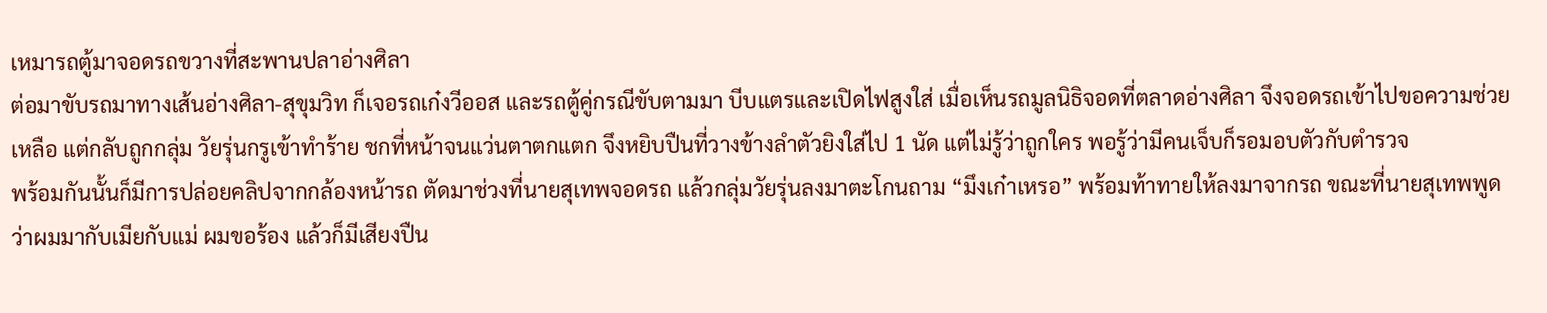เหมารถตู้มาจอดรถขวางที่สะพานปลาอ่างศิลา
ต่อมาขับรถมาทางเส้นอ่างศิลา-สุขุมวิท ก็เจอรถเก๋งวีออส และรถตู้คู่กรณีขับตามมา บีบแตรและเปิดไฟสูงใส่ เมื่อเห็นรถมูลนิธิจอดที่ตลาดอ่างศิลา จึงจอดรถเข้าไปขอความช่วยเหลือ แต่กลับถูกกลุ่ม วัยรุ่นกรูเข้าทำร้าย ชกที่หน้าจนแว่นตาตกแตก จึงหยิบปืนที่วางข้างลำตัวยิงใส่ไป 1 นัด แต่ไม่รู้ว่าถูกใคร พอรู้ว่ามีคนเจ็บก็รอมอบตัวกับตำรวจ
พร้อมกันนั้นก็มีการปล่อยคลิปจากกล้องหน้ารถ ตัดมาช่วงที่นายสุเทพจอดรถ แล้วกลุ่มวัยรุ่นลงมาตะโกนถาม “มึงเก๋าเหรอ” พร้อมท้าทายให้ลงมาจากรถ ขณะที่นายสุเทพพูดว่าผมมากับเมียกับแม่ ผมขอร้อง แล้วก็มีเสียงปืน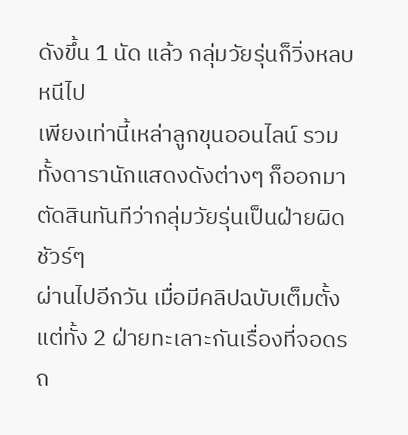ดังขึ้น 1 นัด แล้ว กลุ่มวัยรุ่นก็วิ่งหลบหนีไป
เพียงเท่านี้เหล่าลูกขุนออนไลน์ รวมทั้งดารานักแสดงดังต่างๆ ก็ออกมาตัดสินทันทีว่ากลุ่มวัยรุ่นเป็นฝ่ายผิดชัวร์ๆ
ผ่านไปอีกวัน เมื่อมีคลิปฉบับเต็มตั้งแต่ทั้ง 2 ฝ่ายทะเลาะกันเรื่องที่จอดรถ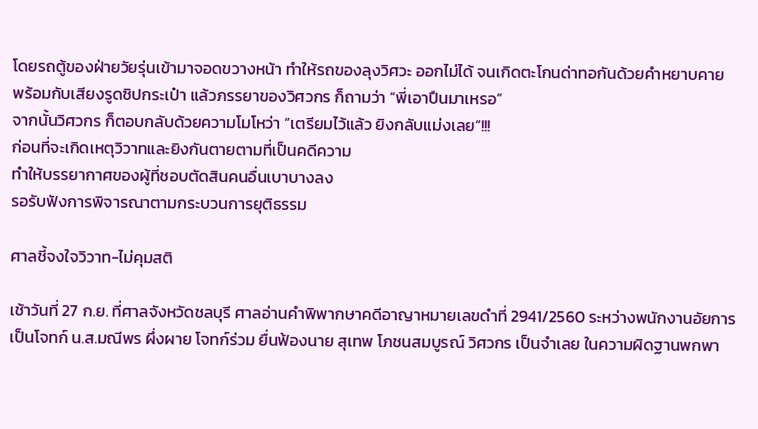โดยรถตู้ของฝ่ายวัยรุ่นเข้ามาจอดขวางหน้า ทำให้รถของลุงวิศวะ ออกไม่ได้ จนเกิดตะโกนด่าทอกันด้วยคำหยาบคาย
พร้อมกับเสียงรูดซิปกระเป๋า แล้วภรรยาของวิศวกร ก็ถามว่า “พี่เอาปืนมาเหรอ”
จากนั้นวิศวกร ก็ตอบกลับด้วยความโมโหว่า “เตรียมไว้แล้ว ยิงกลับแม่งเลย”!!!
ก่อนที่จะเกิดเหตุวิวาทและยิงกันตายตามที่เป็นคดีความ
ทำให้บรรยากาศของผู้ที่ชอบตัดสินคนอื่นเบาบางลง
รอรับฟังการพิจารณาตามกระบวนการยุติธรรม

ศาลชี้จงใจวิวาท-ไม่คุมสติ

เช้าวันที่ 27 ก.ย. ที่ศาลจังหวัดชลบุรี ศาลอ่านคำพิพากษาคดีอาญาหมายเลขดำที่ 2941/2560 ระหว่างพนักงานอัยการ เป็นโจทก์ น.ส.มณีพร ผึ่งผาย โจทก์ร่วม ยื่นฟ้องนาย สุเทพ โภชนสมบูรณ์ วิศวกร เป็นจำเลย ในความผิดฐานพกพา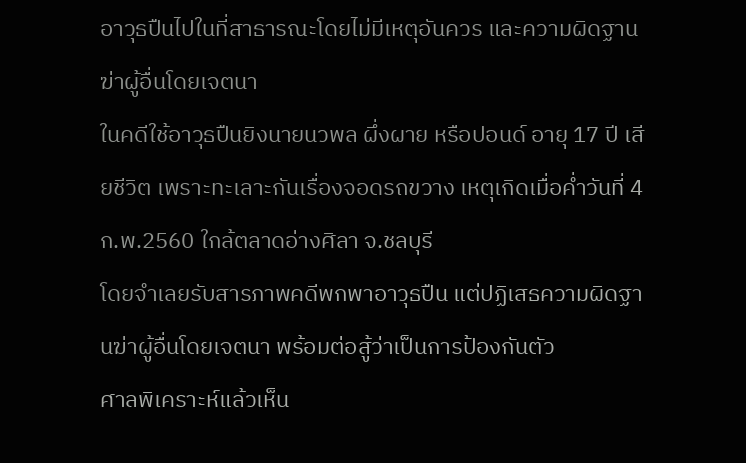อาวุธปืนไปในที่สาธารณะโดยไม่มีเหตุอันควร และความผิดฐานฆ่าผู้อื่นโดยเจตนา
ในคดีใช้อาวุธปืนยิงนายนวพล ผึ่งผาย หรือปอนด์ อายุ 17 ปี เสียชีวิต เพราะทะเลาะกันเรื่องจอดรถขวาง เหตุเกิดเมื่อค่ำวันที่ 4 ก.พ.2560 ใกล้ตลาดอ่างศิลา จ.ชลบุรี
โดยจำเลยรับสารภาพคดีพกพาอาวุธปืน แต่ปฏิเสธความผิดฐานฆ่าผู้อื่นโดยเจตนา พร้อมต่อสู้ว่าเป็นการป้องกันตัว
ศาลพิเคราะห์แล้วเห็น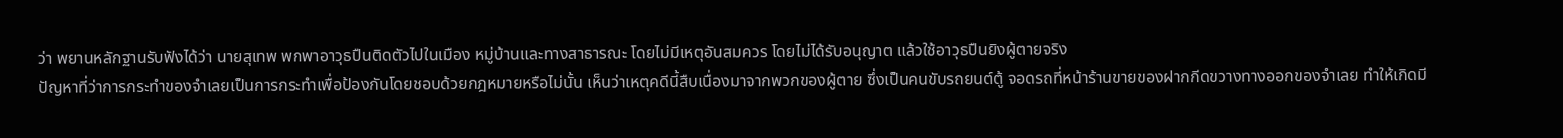ว่า พยานหลักฐานรับฟังได้ว่า นายสุเทพ พกพาอาวุธปืนติดตัวไปในเมือง หมู่บ้านและทางสาธารณะ โดยไม่มีเหตุอันสมควร โดยไม่ได้รับอนุญาต แล้วใช้อาวุธปืนยิงผู้ตายจริง
ปัญหาที่ว่าการกระทำของจำเลยเป็นการกระทำเพื่อป้องกันโดยชอบด้วยกฎหมายหรือไม่นั้น เห็นว่าเหตุคดีนี้สืบเนื่องมาจากพวกของผู้ตาย ซึ่งเป็นคนขับรถยนต์ตู้ จอดรถที่หน้าร้านขายของฝากกีดขวางทางออกของจำเลย ทำให้เกิดมี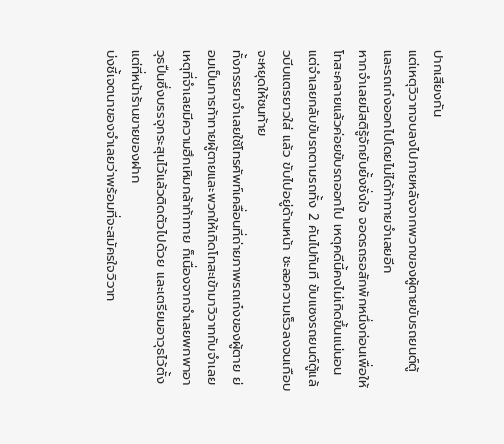ปากเสียงกัน
แต่เหตุวิวาทจบลงไปภายหลังจากพวกของผู้ตายขับรถยนต์ตู้ และรถเก๋งออกไปโดยไม่ได้ท้าทายจำเลยอีก
หากจำเลยมีสติรู้จักยับยั้งชั่งใจ จอดรถรอสักพักหนึ่งก่อนเพื่อให้โทสะคลายแล้วค่อยขับรถออกไป เหตุคดีนี้คงไม่เกิดขึ้นแน่นอน แต่จำเลยกลับขับรถตามรถทั้ง 2 คันไปทันที ขับแซงรถยนต์ตู้แล้วบีบแตรยาวใส่ แล้ว ขับไปอยู่ด้านหน้า ชะลอความเร็วลงจนเกือบจะหยุดให้ชนท้าย
ทั้งภรรยาจำเลยใช้โทรศัพท์เคลื่อนที่ถ่ายภาพรถเก๋งของผู้ตาย ย่อมเป็นการท้าทายผู้ตายและพวกให้เกิดโทสะเข้ามาวิวาทกับจำเลย
เหตุที่จำเลยมีความฮึกเหิมกล้าท้าทาย ก็เนื่องจากจำเลยพกพาอาวุธปืนซึ่งบรรจุกระสุนไว้แล้วติดตัวไปด้วย และเตรียมอาวุธไว้ตั้งแต่ที่หน้าร้านขายของฝาก
บ่งชี้เจตนาของจำเลยว่าพร้อมที่จะสมัครใจวิวาท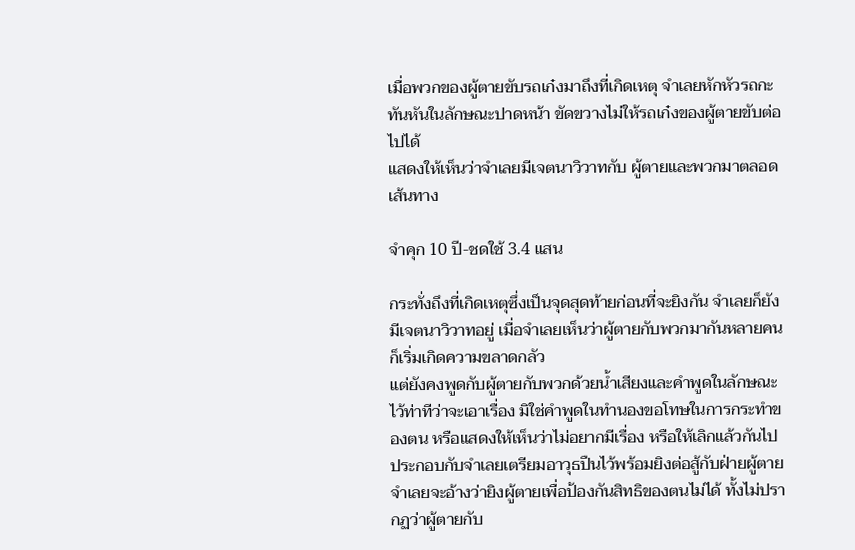เมื่อพวกของผู้ตายขับรถเก๋งมาถึงที่เกิดเหตุ จำเลยหักหัวรถกะทันหันในลักษณะปาดหน้า ขัดขวางไม่ให้รถเก๋งของผู้ตายขับต่อไปได้
แสดงให้เห็นว่าจำเลยมีเจตนาวิวาทกับ ผู้ตายและพวกมาตลอดเส้นทาง

จำคุก 10 ปี-ชดใช้ 3.4 แสน

กระทั่งถึงที่เกิดเหตุซึ่งเป็นจุดสุดท้ายก่อนที่จะยิงกัน จำเลยก็ยังมีเจตนาวิวาทอยู่ เมื่อจำเลยเห็นว่าผู้ตายกับพวกมากันหลายคน ก็เริ่มเกิดความขลาดกลัว
แต่ยังคงพูดกับผู้ตายกับพวกด้วยน้ำเสียงและคำพูดในลักษณะไว้ท่าทีว่าจะเอาเรื่อง มิใช่คำพูดในทำนองขอโทษในการกระทำของตน หรือแสดงให้เห็นว่าไม่อยากมีเรื่อง หรือให้เลิกแล้วกันไป ประกอบกับจำเลยเตรียมอาวุธปืนไว้พร้อมยิงต่อสู้กับฝ่ายผู้ตาย
จำเลยจะอ้างว่ายิงผู้ตายเพื่อป้องกันสิทธิของตนไม่ได้ ทั้งไม่ปรากฏว่าผู้ตายกับ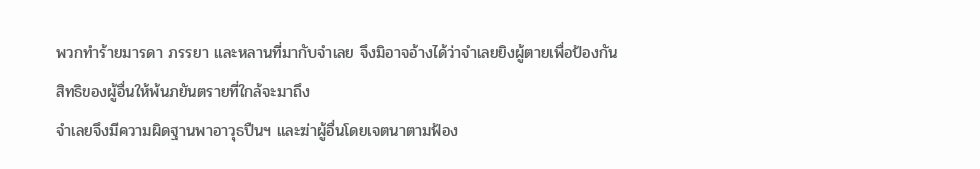พวกทำร้ายมารดา ภรรยา และหลานที่มากับจำเลย จึงมิอาจอ้างได้ว่าจำเลยยิงผู้ตายเพื่อป้องกันสิทธิของผู้อื่นให้พ้นภยันตรายที่ใกล้จะมาถึง
จำเลยจึงมีความผิดฐานพาอาวุธปืนฯ และฆ่าผู้อื่นโดยเจตนาตามฟ้อง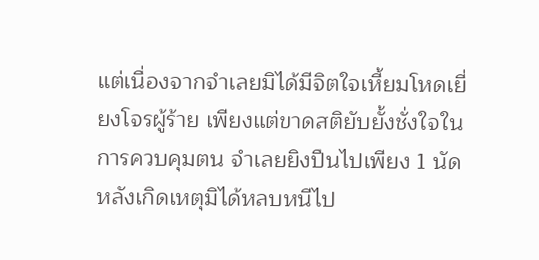แต่เนื่องจากจำเลยมิได้มีจิตใจเหี้ยมโหดเยี่ยงโจรผู้ร้าย เพียงแต่ขาดสติยับยั้งชั่งใจในการควบคุมตน จำเลยยิงปืนไปเพียง 1 นัด
หลังเกิดเหตุมิได้หลบหนีไป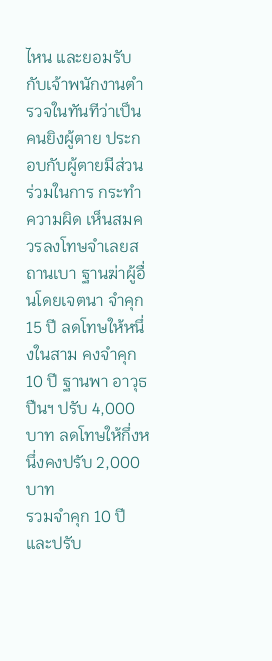ไหน และยอมรับกับเจ้าพนักงานตำรวจในทันทีว่าเป็นคนยิงผู้ตาย ประกอบกับผู้ตายมีส่วนร่วมในการ กระทำความผิด เห็นสมควรลงโทษจำเลยสถานเบา ฐานฆ่าผู้อื่นโดยเจตนา จำคุก 15 ปี ลดโทษให้หนึ่งในสาม คงจำคุก 10 ปี ฐานพา อาวุธปืนฯ ปรับ 4,000 บาท ลดโทษให้กึ่งหนึ่งคงปรับ 2,000 บาท
รวมจำคุก 10 ปี และปรับ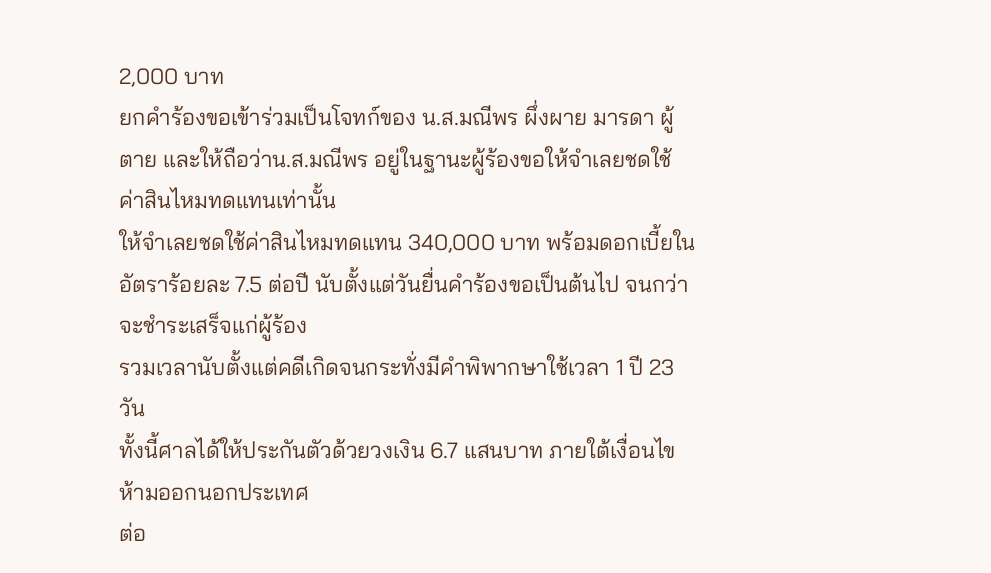2,000 บาท
ยกคำร้องขอเข้าร่วมเป็นโจทก์ของ น.ส.มณีพร ผึ่งผาย มารดา ผู้ตาย และให้ถือว่าน.ส.มณีพร อยู่ในฐานะผู้ร้องขอให้จำเลยชดใช้ ค่าสินไหมทดแทนเท่านั้น
ให้จำเลยชดใช้ค่าสินไหมทดแทน 340,000 บาท พร้อมดอกเบี้ยในอัตราร้อยละ 7.5 ต่อปี นับตั้งแต่วันยื่นคำร้องขอเป็นต้นไป จนกว่าจะชำระเสร็จแก่ผู้ร้อง
รวมเวลานับตั้งแต่คดีเกิดจนกระทั่งมีคำพิพากษาใช้เวลา 1 ปี 23 วัน
ทั้งนี้ศาลได้ให้ประกันตัวด้วยวงเงิน 6.7 แสนบาท ภายใต้เงื่อนไขห้ามออกนอกประเทศ
ต่อ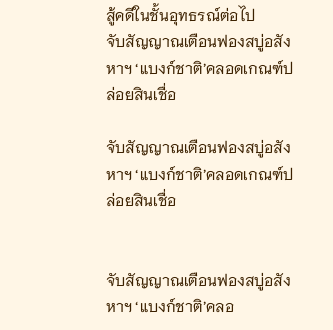สู้คดีในชั้นอุทธรณ์ต่อไป
จับสัญญาณเตือนฟองสบู่อสังหาฯ ‘แบงก์ชาติ’คลอดเกณฑ์ปล่อยสินเชื่อ

จับสัญญาณเตือนฟองสบู่อสังหาฯ ‘แบงก์ชาติ’คลอดเกณฑ์ปล่อยสินเชื่อ


จับสัญญาณเตือนฟองสบู่อสังหาฯ ‘แบงก์ชาติ’คลอ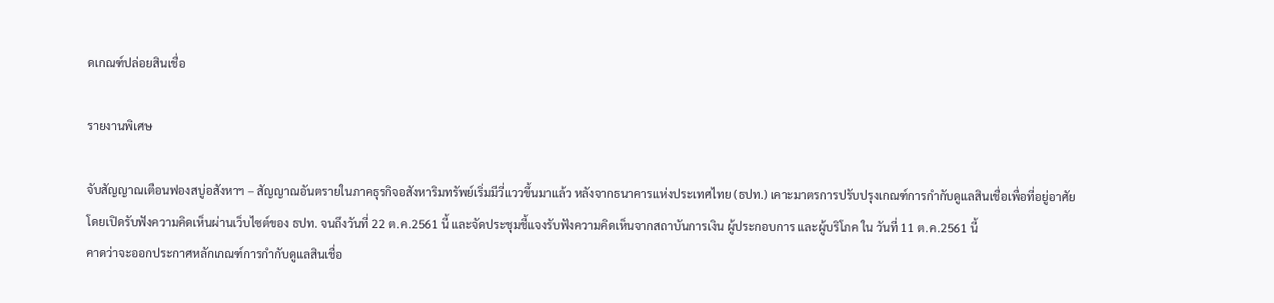ดเกณฑ์ปล่อยสินเชื่อ

รายงานพิเศษ

จับสัญญาณเตือนฟองสบู่อสังหาฯ – สัญญาณอันตรายในภาคธุรกิจอสังหาริมทรัพย์เริ่มมีวี่แววขึ้นมาแล้ว หลังจากธนาคารแห่งประเทศไทย (ธปท.) เคาะมาตรการปรับปรุงเกณฑ์การกำกับดูแลสินเชื่อเพื่อที่อยู่อาศัย
โดยเปิดรับฟังความคิดเห็นผ่านเว็บไซต์ของ ธปท. จนถึงวันที่ 22 ต.ค.2561 นี้ และจัดประชุมชี้แจงรับฟังความคิดเห็นจากสถาบันการเงิน ผู้ประกอบการ และผู้บริโภค ใน วันที่ 11 ต.ค.2561 นี้
คาดว่าจะออกประกาศหลักเกณฑ์การกำกับดูแลสินเชื่อ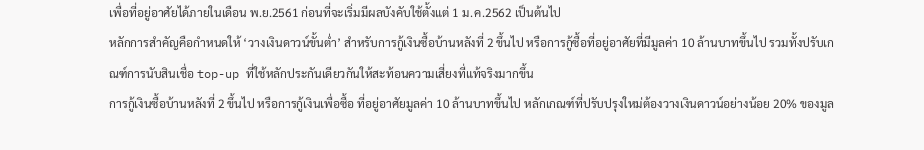เพื่อที่อยู่อาศัยได้ภายในเดือน พ.ย.2561 ก่อนที่จะเริ่มมีผลบังคับใช้ตั้งแต่ 1 ม.ค.2562 เป็นต้นไป
หลักการสำคัญคือกำหนดให้ ‘วางเงินดาวน์ขั้นต่ำ’ สำหรับการกู้เงินซื้อบ้านหลังที่ 2 ขึ้นไป หรือการกู้ซื้อที่อยู่อาศัยที่มีมูลค่า 10 ล้านบาทขึ้นไป รวมทั้งปรับเกณฑ์การนับสินเชื่อ top-up ที่ใช้หลักประกันเดียวกันให้สะท้อนความเสี่ยงที่แท้จริงมากขึ้น
การกู้เงินซื้อบ้านหลังที่ 2 ขึ้นไป หรือการกู้เงินเพื่อซื้อ ที่อยู่อาศัยมูลค่า 10 ล้านบาทขึ้นไป หลักเกณฑ์ที่ปรับปรุงใหม่ต้องวางเงินดาวน์อย่างน้อย 20% ของมูล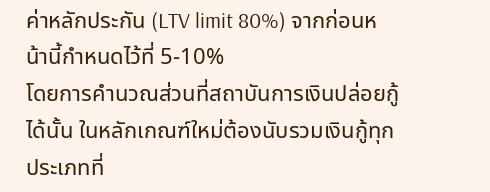ค่าหลักประกัน (LTV limit 80%) จากก่อนหน้านี้กำหนดไว้ที่ 5-10%
โดยการคำนวณส่วนที่สถาบันการเงินปล่อยกู้ได้นั้น ในหลักเกณฑ์ใหม่ต้องนับรวมเงินกู้ทุกประเภทที่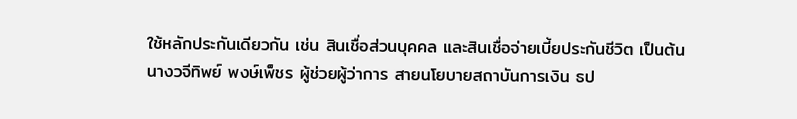ใช้หลักประกันเดียวกัน เช่น สินเชื่อส่วนบุคคล และสินเชื่อจ่ายเบี้ยประกันชีวิต เป็นต้น
นางวจีทิพย์ พงษ์เพ็ชร ผู้ช่วยผู้ว่าการ สายนโยบายสถาบันการเงิน ธป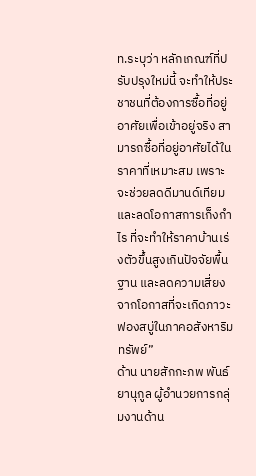ท.ระบุว่า หลักเกณฑ์ที่ปรับปรุงใหม่นี้ จะทำให้ประชาชนที่ต้องการซื้อที่อยู่อาศัยเพื่อเข้าอยู่จริง สามารถซื้อที่อยู่อาศัยได้ในราคาที่เหมาะสม เพราะจะช่วยลดดีมานด์เทียม และลดโอกาสการเก็งกำไร ที่จะทำให้ราคาบ้านเร่งตัวขึ้นสูงเกินปัจจัยพื้นฐาน และลดความเสี่ยงจากโอกาสที่จะเกิดภาวะฟองสบู่ในภาคอสังหาริมทรัพย์”
ด้าน นายสักกะภพ พันธ์ยานุกูล ผู้อำนวยการกลุ่มงานด้าน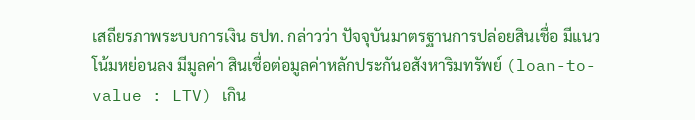เสถียรภาพระบบการเงิน ธปท. กล่าวว่า ปัจจุบันมาตรฐานการปล่อยสินเชื่อ มีแนวโน้มหย่อนลง มีมูลค่า สินเชื่อต่อมูลค่าหลักประกันอสังหาริมทรัพย์ (loan-to-value : LTV) เกิน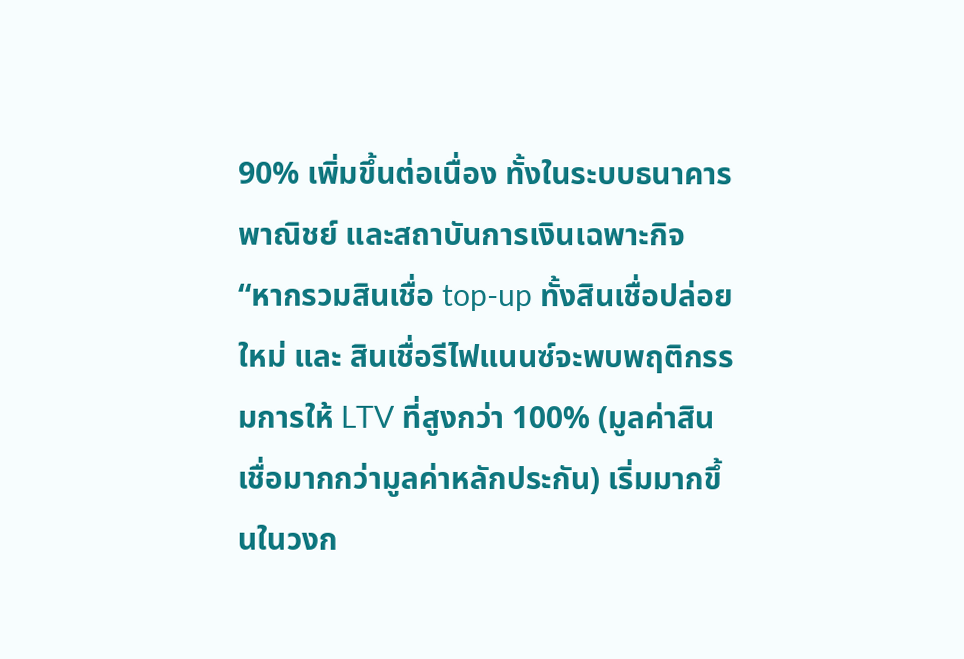90% เพิ่มขึ้นต่อเนื่อง ทั้งในระบบธนาคารพาณิชย์ และสถาบันการเงินเฉพาะกิจ
“หากรวมสินเชื่อ top-up ทั้งสินเชื่อปล่อยใหม่ และ สินเชื่อรีไฟแนนซ์จะพบพฤติกรรมการให้ LTV ที่สูงกว่า 100% (มูลค่าสินเชื่อมากกว่ามูลค่าหลักประกัน) เริ่มมากขึ้นในวงก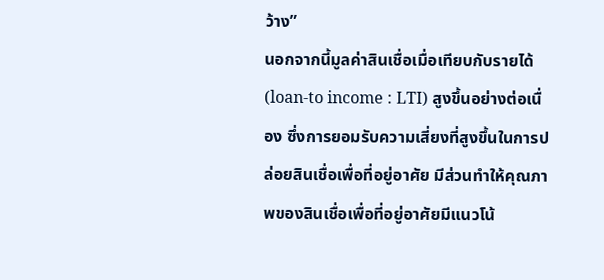ว้าง”
นอกจากนี้มูลค่าสินเชื่อเมื่อเทียบกับรายได้ (loan-to income : LTI) สูงขึ้นอย่างต่อเนื่อง ซึ่งการยอมรับความเสี่ยงที่สูงขึ้นในการปล่อยสินเชื่อเพื่อที่อยู่อาศัย มีส่วนทำให้คุณภาพของสินเชื่อเพื่อที่อยู่อาศัยมีแนวโน้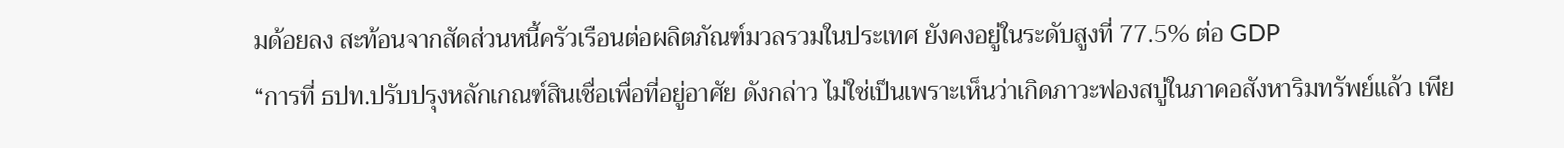มด้อยลง สะท้อนจากสัดส่วนหนี้ครัวเรือนต่อผลิตภัณฑ์มวลรวมในประเทศ ยังคงอยู่ในระดับสูงที่ 77.5% ต่อ GDP
“การที่ ธปท.ปรับปรุงหลักเกณฑ์สินเชื่อเพื่อที่อยู่อาศัย ดังกล่าว ไม่ใช่เป็นเพราะเห็นว่าเกิดภาวะฟองสบู่ในภาคอสังหาริมทรัพย์แล้ว เพีย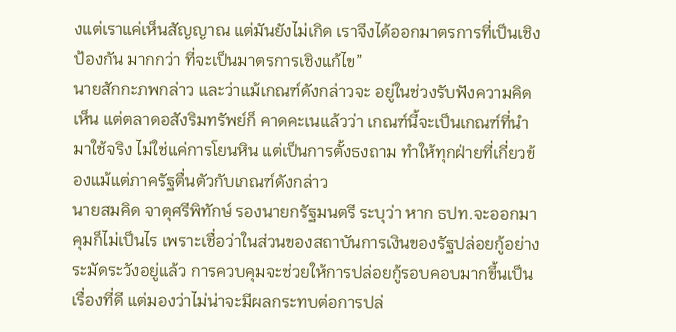งแต่เราแค่เห็นสัญญาณ แต่มันยังไม่เกิด เราจึงได้ออกมาตรการที่เป็นเชิงป้องกัน มากกว่า ที่จะเป็นมาตรการเชิงแก้ไข”
นายสักกะภพกล่าว และว่าแม้เกณฑ์ดังกล่าวจะ อยู่ในช่วงรับฟังความคิดเห็น แต่ตลาดอสังริมทรัพย์ก็ คาดคะเนแล้วว่า เกณฑ์นี้จะเป็นเกณฑ์ที่นำมาใช้จริง ไม่ใช่แค่การโยนหิน แต่เป็นการตั้งธงถาม ทำให้ทุกฝ่ายที่เกี่ยวข้องแม้แต่ภาครัฐตื่นตัวกับเกณฑ์ดังกล่าว
นายสมคิด จาตุศรีพิทักษ์ รองนายกรัฐมนตรี ระบุว่า หาก ธปท.จะออกมาคุมก็ไม่เป็นไร เพราะเชื่อว่าในส่วนของสถาบันการเงินของรัฐปล่อยกู้อย่างระมัดระวังอยู่แล้ว การควบคุมจะช่วยให้การปล่อยกู้รอบคอบมากขึ้นเป็นเรื่องที่ดี แต่มองว่าไม่น่าจะมีผลกระทบต่อการปล่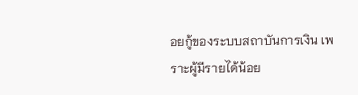อยกู้ของระบบสถาบันการเงิน เพราะผู้มีรายได้น้อย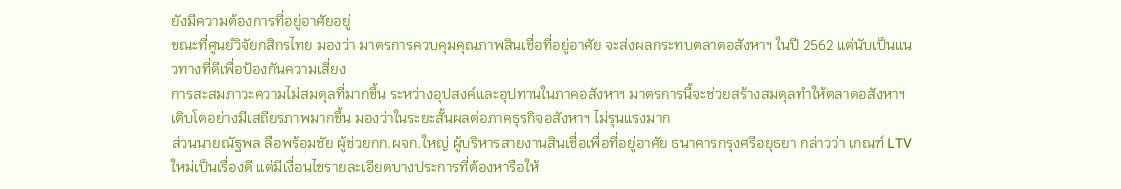ยังมีความต้องการที่อยู่อาศัยอยู่
ขณะที่ศูนย์วิจัยกสิกรไทย มองว่า มาตรการควบคุมคุณภาพสินเชื่อที่อยู่อาศัย จะส่งผลกระทบตลาดอสังหาฯ ในปี 2562 แต่นับเป็นแนวทางที่ดีเพื่อป้องกันความเสี่ยง
การสะสมภาวะความไม่สมดุลที่มากขึ้น ระหว่างอุปสงค์และอุปทานในภาคอสังหาฯ มาตรการนี้จะช่วยสร้างสมดุลทำให้ตลาดอสังหาฯ เติบโตอย่างมีเสถียรภาพมากขึ้น มองว่าในระยะสั้นผลต่อภาคธุรกิจอสังหาฯ ไม่รุนแรงมาก
ส่วนนายณัฐพล ลือพร้อมชัย ผู้ช่วยกก.ผจก.ใหญ่ ผู้บริหารสายงานสินเชื่อเพื่อที่อยู่อาศัย ธนาคารกรุงศรีอยุธยา กล่าวว่า เกณฑ์ LTV ใหม่เป็นเรื่องดี แต่มีเงื่อนไขรายละเอียดบางประการที่ต้องหารือให้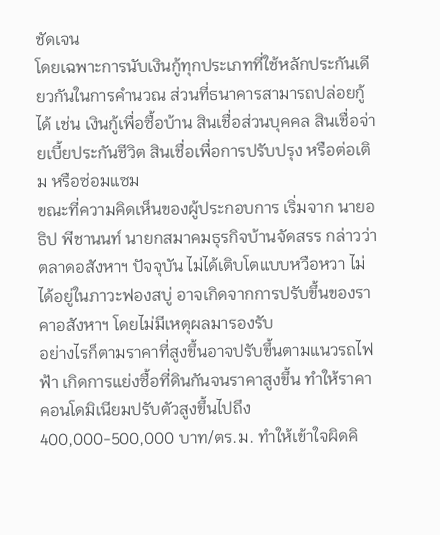ชัดเจน
โดยเฉพาะการนับเงินกู้ทุกประเภทที่ใช้หลักประกันเดียวกันในการคำนวณ ส่วนที่ธนาคารสามารถปล่อยกู้ได้ เช่น เงินกู้เพื่อซื้อบ้าน สินเชื่อส่วนบุคคล สินเชื่อจ่ายเบี้ยประกันชีวิต สินเชื่อเพื่อการปรับปรุง หรือต่อเติม หรือซ่อมแซม
ขณะที่ความคิดเห็นของผู้ประกอบการ เริ่มจาก นายอธิป พีชานนท์ นายกสมาคมธุรกิจบ้านจัดสรร กล่าวว่า ตลาดอสังหาฯ ปัจจุบัน ไม่ได้เติบโตแบบหวือหวา ไม่ได้อยู่ในภาวะฟองสบู่ อาจเกิดจากการปรับขึ้นของราคาอสังหาฯ โดยไม่มีเหตุผลมารองรับ
อย่างไรก็ตามราคาที่สูงขึ้นอาจปรับขึ้นตามแนวรถไฟฟ้า เกิดการแย่งซื้อที่ดินกันจนราคาสูงขึ้น ทำให้ราคาคอนโดมิเนียมปรับตัวสูงขึ้นไปถึง 400,000-500,000 บาท/ตร.ม. ทำให้เข้าใจผิดคิ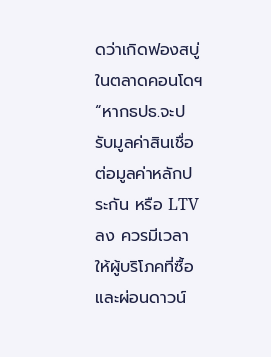ดว่าเกิดฟองสบู่ในตลาดคอนโดฯ
“หากธปธ.จะปรับมูลค่าสินเชื่อต่อมูลค่าหลักประกัน หรือ LTV ลง ควรมีเวลาให้ผู้บริโภคที่ซื้อและผ่อนดาวน์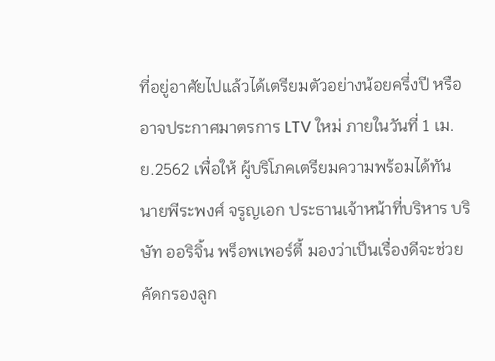ที่อยู่อาศัยไปแล้วได้เตรียมตัวอย่างน้อยครึ่งปี หรืออาจประกาศมาตรการ LTV ใหม่ ภายในวันที่ 1 เม.ย.2562 เพื่อให้ ผู้บริโภคเตรียมความพร้อมได้ทัน
นายพีระพงศ์ จรูญเอก ประธานเจ้าหน้าที่บริหาร บริษัท ออริจิ้น พร็อพเพอร์ตี้ มองว่าเป็นเรื่องดีจะช่วยคัดกรองลูก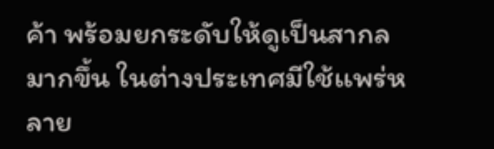ค้า พร้อมยกระดับให้ดูเป็นสากลมากขึ้น ในต่างประเทศมีใช้เเพร่หลาย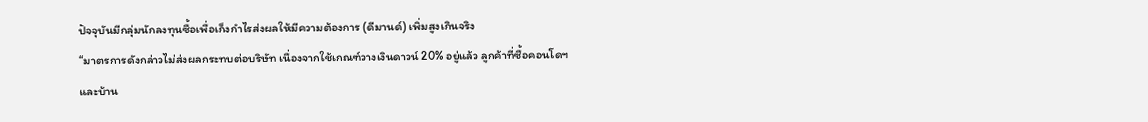ปัจจุบันมีกลุ่มนักลงทุนซื้อเพื่อเก็งกำไรส่งผลให้มีความต้องการ (ดีมานด์) เพิ่มสูงเกินจริง
“มาตรการดังกล่าวไม่ส่งผลกระทบต่อบริษัท เนื่องจากใช้เกณฑ์วางเงินดาวน์ 20% อยู่แล้ว ลูกค้าที่ซื้อคอนโดฯ และบ้าน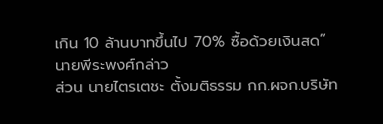เกิน 10 ล้านบาทขึ้นไป 70% ซื้อด้วยเงินสด” นายพีระพงศ์กล่าว
ส่วน นายไตรเตชะ ตั้งมติธรรม กก.ผจก.บริษัท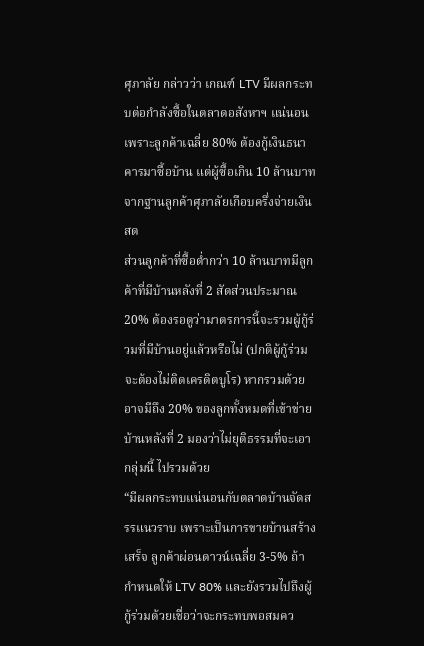ศุภาลัย กล่าวว่า เกณฑ์ LTV มีผลกระทบต่อกำลังซื้อในตลาดอสังหาฯ แน่นอน เพราะลูกค้าเฉลี่ย 80% ต้องกู้เงินธนาคารมาซื้อบ้าน แต่ผู้ซื้อเกิน 10 ล้านบาทจากฐานลูกค้าศุภาลัยเกือบครึ่งจ่ายเงินสด
ส่วนลูกค้าที่ซื้อต่ำกว่า 10 ล้านบาทมีลูกค้าที่มีบ้านหลังที่ 2 สัดส่วนประมาณ 20% ต้องรอดูว่ามาตรการนี้จะรวมผู้กู้ร่วมที่มีบ้านอยู่แล้วหรือไม่ (ปกติผู้กู้ร่วมจะต้องไม่ติดเครดิตบูโร) หากรวมด้วยอาจมีถึง 20% ของลูกทั้งหมดที่เข้าข่ายบ้านหลังที่ 2 มองว่าไม่ยุติธรรมที่จะเอากลุ่มนี้ ไปรวมด้วย
“มีผลกระทบแน่นอนกับตลาดบ้านจัดสรรแนวราบ เพราะเป็นการขายบ้านสร้างเสร็จ ลูกค้าผ่อนดาวน์เฉลี่ย 3-5% ถ้ากำหนดให้ LTV 80% และยังรวมไปถึงผู้กู้ร่วมด้วยเชื่อว่าจะกระทบพอสมคว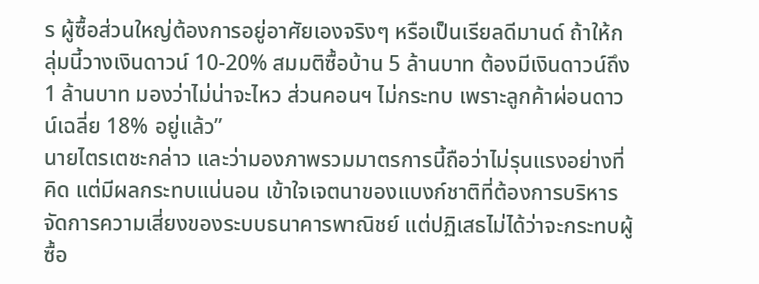ร ผู้ซื้อส่วนใหญ่ต้องการอยู่อาศัยเองจริงๆ หรือเป็นเรียลดีมานด์ ถ้าให้กลุ่มนี้วางเงินดาวน์ 10-20% สมมติซื้อบ้าน 5 ล้านบาท ต้องมีเงินดาวน์ถึง 1 ล้านบาท มองว่าไม่น่าจะไหว ส่วนคอนฯ ไม่กระทบ เพราะลูกค้าผ่อนดาวน์เฉลี่ย 18% อยู่แล้ว”
นายไตรเตชะกล่าว และว่ามองภาพรวมมาตรการนี้ถือว่าไม่รุนแรงอย่างที่คิด แต่มีผลกระทบแน่นอน เข้าใจเจตนาของแบงก์ชาติที่ต้องการบริหารจัดการความเสี่ยงของระบบธนาคารพาณิชย์ แต่ปฏิเสธไม่ได้ว่าจะกระทบผู้ซื้อ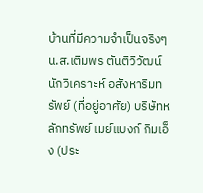บ้านที่มีความจำเป็นจริงๆ
น.ส.เติมพร ตันติวิวัฒน์ นักวิเคราะห์ อสังหาริมทรัพย์ (ที่อยู่อาศัย) บริษัทหลักทรัพย์ เมย์แบงก์ กิมเอ็ง (ประ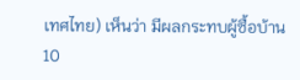เทศไทย) เห็นว่า มีผลกระทบผู้ซื้อบ้าน 10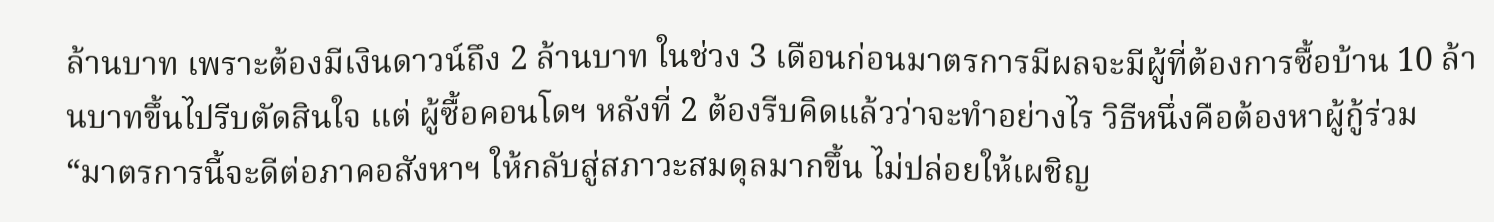ล้านบาท เพราะต้องมีเงินดาวน์ถึง 2 ล้านบาท ในช่วง 3 เดือนก่อนมาตรการมีผลจะมีผู้ที่ต้องการซื้อบ้าน 10 ล้านบาทขึ้นไปรีบตัดสินใจ แต่ ผู้ซื้อคอนโดฯ หลังที่ 2 ต้องรีบคิดแล้วว่าจะทำอย่างไร วิธีหนึ่งคือต้องหาผู้กู้ร่วม
“มาตรการนี้จะดีต่อภาคอสังหาฯ ให้กลับสู่สภาวะสมดุลมากขึ้น ไม่ปล่อยให้เผชิญ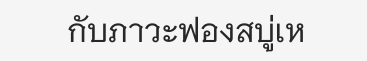กับภาวะฟองสบู่เห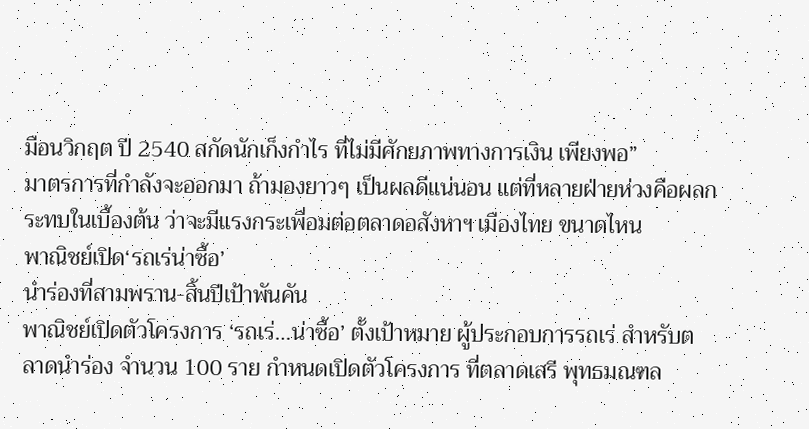มือนวิกฤต ปี 2540 สกัดนักเก็งกำไร ที่ไม่มีศักยภาพทางการเงิน เพียงพอ”
มาตรการที่กำลังจะออกมา ถ้ามองยาวๆ เป็นผลดีแน่นอน แต่ที่หลายฝ่ายห่วงคือผลกระทบในเบื้องต้น ว่าจะมีแรงกระเพื่อมต่อตลาดอสังหาฯ เมืองไทย ขนาดไหน
พาณิชย์เปิด‘รถเร่น่าซื้อ’
นำร่องที่สามพราน-สิ้นปีเป้าพันคัน
พาณิชย์เปิดตัวโครงการ ‘รถเร่…น่าซื้อ’ ตั้งเป้าหมาย ผู้ประกอบการรถเร่ สำหรับตลาดนำร่อง จำนวน 100 ราย กำหนดเปิดตัวโครงการ ที่ตลาดเสรี พุทธมณฑล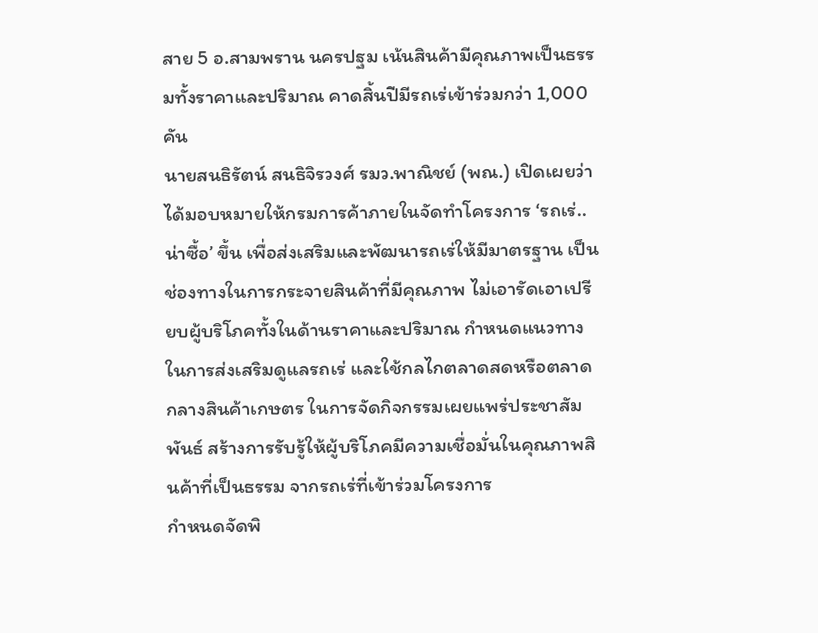สาย 5 อ.สามพราน นครปฐม เน้นสินค้ามีคุณภาพเป็นธรรมทั้งราคาและปริมาณ คาดสิ้นปีมีรถเร่เข้าร่วมกว่า 1,000 คัน
นายสนธิรัตน์ สนธิจิรวงศ์ รมว.พาณิชย์ (พณ.) เปิดเผยว่า ได้มอบหมายให้กรมการค้าภายในจัดทำโครงการ ‘รถเร่..น่าซื้อ’ ขึ้น เพื่อส่งเสริมและพัฒนารถเร่ให้มีมาตรฐาน เป็นช่องทางในการกระจายสินค้าที่มีคุณภาพ ไม่เอารัดเอาเปรียบผู้บริโภคทั้งในด้านราคาและปริมาณ กำหนดแนวทางในการส่งเสริมดูแลรถเร่ และใช้กลไกตลาดสดหรือตลาดกลางสินค้าเกษตร ในการจัดกิจกรรมเผยแพร่ประชาสัมพันธ์ สร้างการรับรู้ให้ผู้บริโภคมีความเชื่อมั่นในคุณภาพสินค้าที่เป็นธรรม จากรถเร่ที่เข้าร่วมโครงการ
กำหนดจัดพิ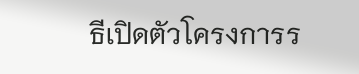ธีเปิดตัวโครงการร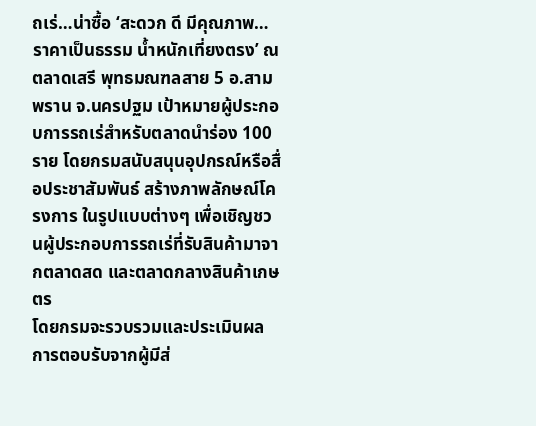ถเร่…น่าซื้อ ‘สะดวก ดี มีคุณภาพ… ราคาเป็นธรรม น้ำหนักเที่ยงตรง’ ณ ตลาดเสรี พุทธมณฑลสาย 5 อ.สามพราน จ.นครปฐม เป้าหมายผู้ประกอบการรถเร่สำหรับตลาดนำร่อง 100 ราย โดยกรมสนับสนุนอุปกรณ์หรือสื่อประชาสัมพันธ์ สร้างภาพลักษณ์โครงการ ในรูปแบบต่างๆ เพื่อเชิญชวนผู้ประกอบการรถเร่ที่รับสินค้ามาจากตลาดสด และตลาดกลางสินค้าเกษตร
โดยกรมจะรวบรวมและประเมินผลการตอบรับจากผู้มีส่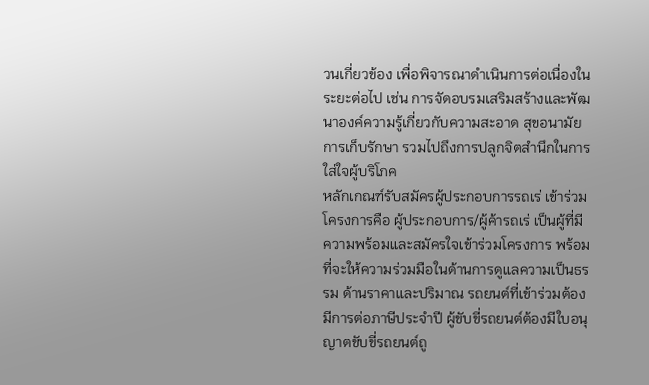วนเกี่ยวข้อง เพื่อพิจารณาดำเนินการต่อเนื่องในระยะต่อไป เช่น การจัดอบรมเสริมสร้างและพัฒนาองค์ความรู้เกี่ยวกับความสะอาด สุขอนามัย การเก็บรักษา รวมไปถึงการปลูกจิตสำนึกในการใส่ใจผู้บริโภค
หลักเกณฑ์รับสมัครผู้ประกอบการรถเร่ เข้าร่วมโครงการคือ ผู้ประกอบการ/ผู้ค้ารถเร่ เป็นผู้ที่มีความพร้อมและสมัครใจเข้าร่วมโครงการ พร้อมที่จะให้ความร่วมมือในด้านการดูแลความเป็นธรรม ด้านราคาและปริมาณ รถยนต์ที่เข้าร่วมต้องมีการต่อภาษีประจำปี ผู้ขับขี่รถยนต์ต้องมีใบอนุญาตขับขี่รถยนต์ถู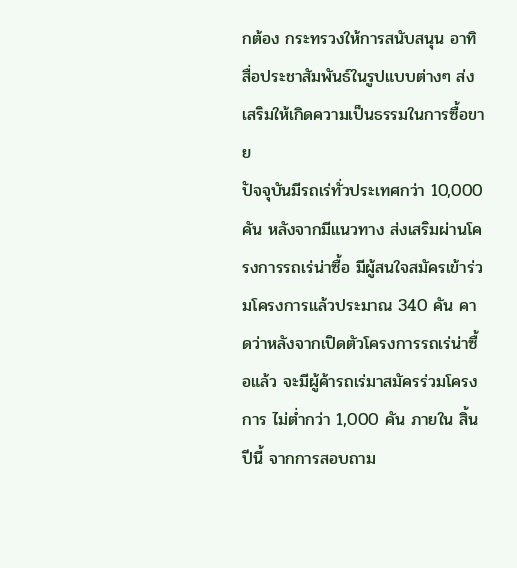กต้อง กระทรวงให้การสนับสนุน อาทิ สื่อประชาสัมพันธ์ในรูปแบบต่างๆ ส่งเสริมให้เกิดความเป็นธรรมในการซื้อขาย
ปัจจุบันมีรถเร่ทั่วประเทศกว่า 10,000 คัน หลังจากมีแนวทาง ส่งเสริมผ่านโครงการรถเร่น่าซื้อ มีผู้สนใจสมัครเข้าร่วมโครงการแล้วประมาณ 340 คัน คาดว่าหลังจากเปิดตัวโครงการรถเร่น่าซื้อแล้ว จะมีผู้ค้ารถเร่มาสมัครร่วมโครงการ ไม่ต่ำกว่า 1,000 คัน ภายใน สิ้นปีนี้ จากการสอบถาม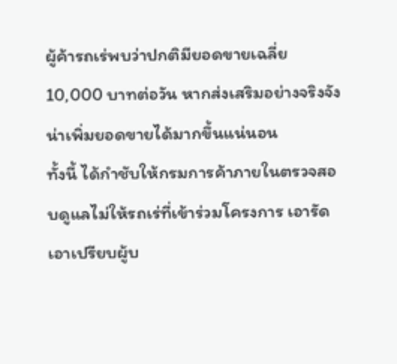ผู้ค้ารถเร่พบว่าปกติมียอดขายเฉลี่ย 10,000 บาทต่อวัน หากส่งเสริมอย่างจริงจัง น่าเพิ่มยอดขายได้มากขึ้นแน่นอน
ทั้งนี้ ได้กำชับให้กรมการค้าภายในตรวจสอบดูแลไม่ให้รถเร่ที่เข้าร่วมโครงการ เอารัดเอาเปรียบผู้บ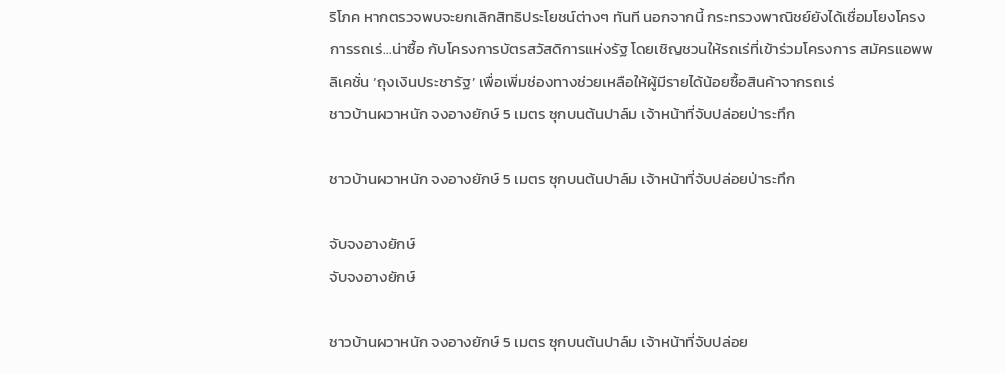ริโภค หากตรวจพบจะยกเลิกสิทธิประโยชน์ต่างๆ ทันที นอกจากนี้ กระทรวงพาณิชย์ยังได้เชื่อมโยงโครงการรถเร่…น่าซื้อ กับโครงการบัตรสวัสดิการแห่งรัฐ โดยเชิญชวนให้รถเร่ที่เข้าร่วมโครงการ สมัครแอพพลิเคชั่น ‘ถุงเงินประชารัฐ’ เพื่อเพิ่มช่องทางช่วยเหลือให้ผู้มีรายได้น้อยซื้อสินค้าจากรถเร่
ชาวบ้านผวาหนัก จงอางยักษ์ 5 เมตร ซุกบนต้นปาล์ม เจ้าหน้าที่จับปล่อยป่าระทึก

ชาวบ้านผวาหนัก จงอางยักษ์ 5 เมตร ซุกบนต้นปาล์ม เจ้าหน้าที่จับปล่อยป่าระทึก

จับจงอางยักษ์
จับจงอางยักษ์

ชาวบ้านผวาหนัก จงอางยักษ์ 5 เมตร ซุกบนต้นปาล์ม เจ้าหน้าที่จับปล่อย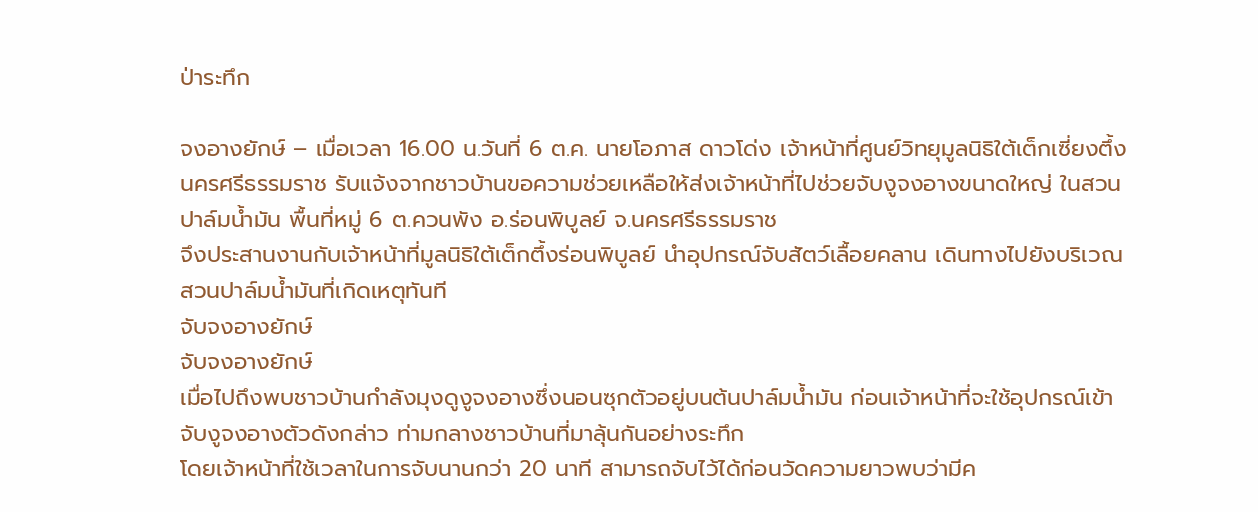ป่าระทึก

จงอางยักษ์ – เมื่อเวลา 16.00 น.วันที่ 6 ต.ค. นายโอภาส ดาวโด่ง เจ้าหน้าที่ศูนย์วิทยุมูลนิธิใต้เต็กเซี่ยงตึ้งนครศรีธรรมราช รับแจ้งจากชาวบ้านขอความช่วยเหลือให้ส่งเจ้าหน้าที่ไปช่วยจับงูจงอางขนาดใหญ่ ในสวนปาล์มน้ำมัน พื้นที่หมู่ 6 ต.ควนพัง อ.ร่อนพิบูลย์ จ.นครศรีธรรมราช
จึงประสานงานกับเจ้าหน้าที่มูลนิธิใต้เต็กตึ้งร่อนพิบูลย์ นำอุปกรณ์จับสัตว์เลื้อยคลาน เดินทางไปยังบริเวณสวนปาล์มน้ำมันที่เกิดเหตุทันที
จับจงอางยักษ์
จับจงอางยักษ์
เมื่อไปถึงพบชาวบ้านกำลังมุงดูงูจงอางซึ่งนอนซุกตัวอยู่บนต้นปาล์มน้ำมัน ก่อนเจ้าหน้าที่จะใช้อุปกรณ์เข้าจับงูจงอางตัวดังกล่าว ท่ามกลางชาวบ้านที่มาลุ้นกันอย่างระทึก
โดยเจ้าหน้าที่ใช้เวลาในการจับนานกว่า 20 นาที สามารถจับไว้ได้ก่อนวัดความยาวพบว่ามีค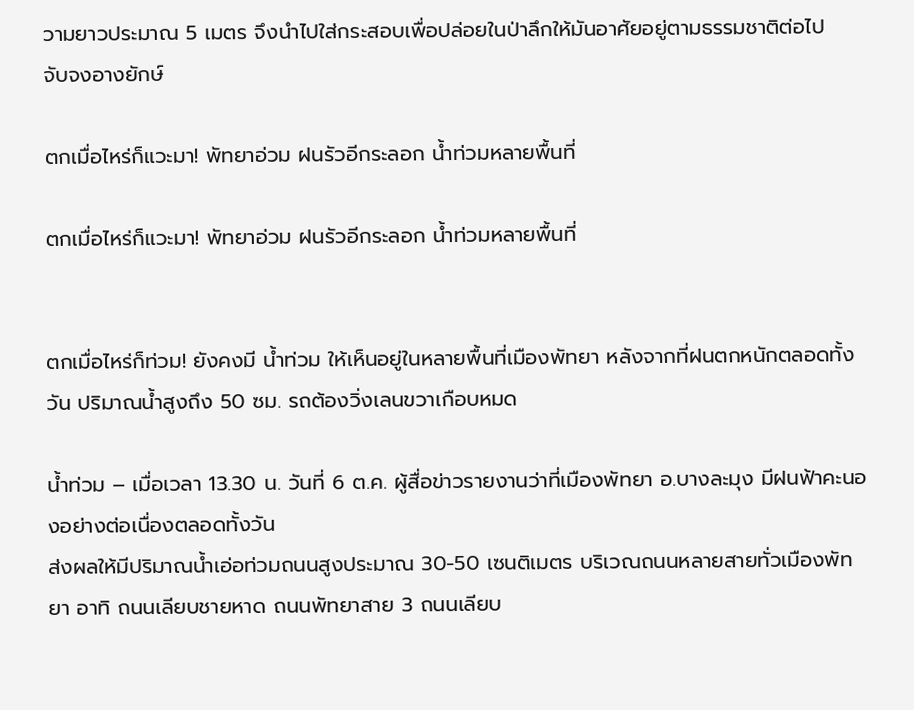วามยาวประมาณ 5 เมตร จึงนำไปใส่กระสอบเพื่อปล่อยในป่าลึกให้มันอาศัยอยู่ตามธรรมชาติต่อไป
จับจงอางยักษ์

ตกเมื่อไหร่ก็แวะมา! พัทยาอ่วม ฝนรัวอีกระลอก น้ำท่วมหลายพื้นที่

ตกเมื่อไหร่ก็แวะมา! พัทยาอ่วม ฝนรัวอีกระลอก น้ำท่วมหลายพื้นที่


ตกเมื่อไหร่ก็ท่วม! ยังคงมี น้ำท่วม ให้เห็นอยู่ในหลายพื้นที่เมืองพัทยา หลังจากที่ฝนตกหนักตลอดทั้งวัน ปริมาณน้ำสูงถึง 50 ซม. รถต้องวิ่งเลนขวาเกือบหมด

น้ำท่วม – เมื่อเวลา 13.30 น. วันที่ 6 ต.ค. ผู้สื่อข่าวรายงานว่าที่เมืองพัทยา อ.บางละมุง มีฝนฟ้าคะนองอย่างต่อเนื่องตลอดทั้งวัน
ส่งผลให้มีปริมาณน้ำเอ่อท่วมถนนสูงประมาณ 30-50 เซนติเมตร บริเวณถนนหลายสายทั่วเมืองพัทยา อาทิ ถนนเลียบชายหาด ถนนพัทยาสาย 3 ถนนเลียบ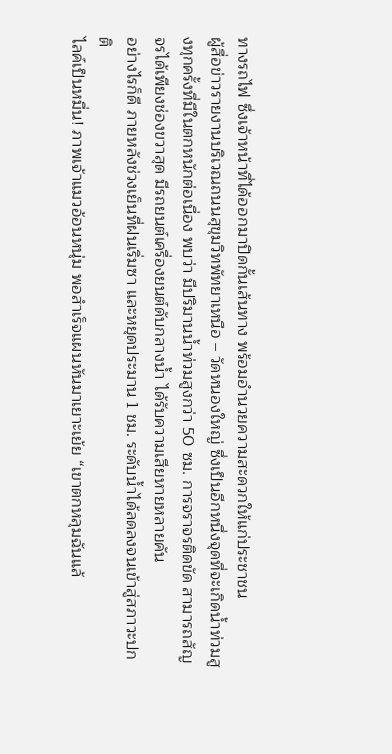ทางรถไฟ ซึ่งเจ้าหน้าที่ได้ออกมาปิดกั้นเส้นทาง พร้อมอำนวยความสะดวกให้แก่ประชาชน
ผู้สื่อข่าวรายงานบริเวณถนนสุขุมวิทพัทยาเหนือ – วัดหนองใหญ่ ซึ่งเป็นอีกหนึ่งจุดที่จะเกิดน้ำท่วมสูงทุกครั้งที่มีในตกหนักต่อเนื่อง พบว่า มีปริมานน้ำท่วมสูงกว่า 50 ซม. การจราจรติดขัด สามารถสัญจรได้เพียงช่องขวาสุด มีรถยนต์เครื่องยนต์ดับกลางน้ำ ได้รับความเสียหายหลายคัน
อย่างไรก็ดี ภายหลังช่วงเย็นที่ฝนเริ่มซา และหยุดประมาน 1 ชม. ระดับน้ำได้ลดลงจนเข้าสู่สภาวะปกติ
ไลค์เป็นหมื่น! ภาพเจ้าแมวอ้อนหนุ่ม พอสำเร็จแผนหันมาเยาะเย้ย “เขาตกหลุมฉันแล้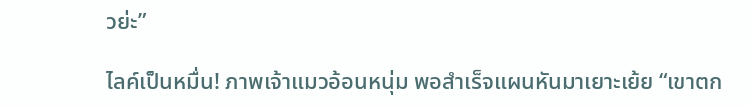วย่ะ”

ไลค์เป็นหมื่น! ภาพเจ้าแมวอ้อนหนุ่ม พอสำเร็จแผนหันมาเยาะเย้ย “เขาตก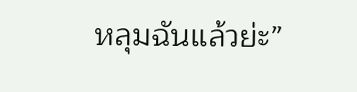หลุมฉันแล้วย่ะ”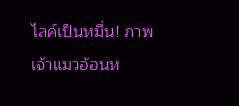ไลค์เป็นหมื่น! ภาพเจ้าแมวอ้อนห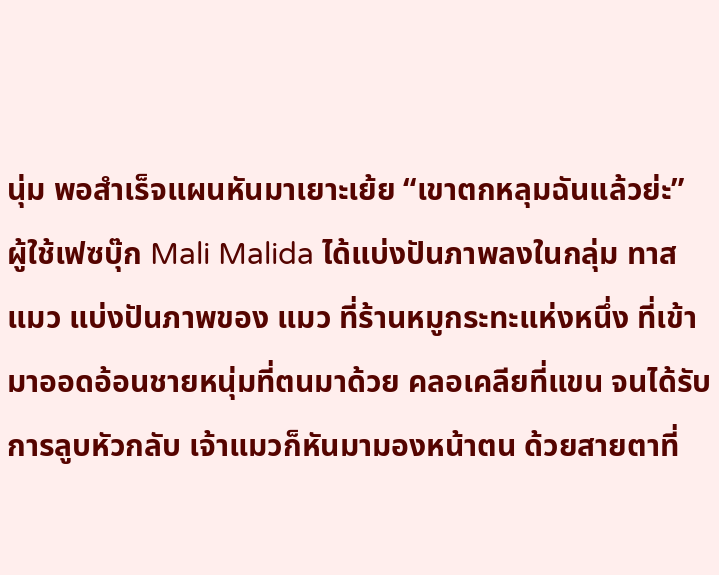นุ่ม พอสำเร็จแผนหันมาเยาะเย้ย “เขาตกหลุมฉันแล้วย่ะ”
ผู้ใช้เฟซบุ๊ก Mali Malida ได้แบ่งปันภาพลงในกลุ่ม ทาสแมว แบ่งปันภาพของ แมว ที่ร้านหมูกระทะแห่งหนึ่ง ที่เข้ามาออดอ้อนชายหนุ่มที่ตนมาด้วย คลอเคลียที่แขน จนได้รับการลูบหัวกลับ เจ้าแมวก็หันมามองหน้าตน ด้วยสายตาที่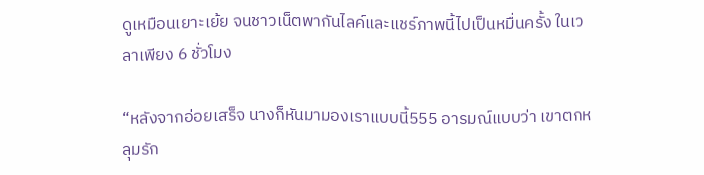ดูเหมือนเยาะเย้ย จนชาวเน็ตพากันไลค์และแชร์ภาพนี้ไปเป็นหมื่นครั้ง ในเวลาเพียง 6 ชั่วโมง

“หลังจากอ่อยเสร็จ นางก็หันมามองเราแบบนี้555 อารมณ์แบบว่า เขาตกหลุมรัก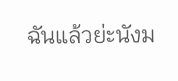ฉันแล้วย่ะนังม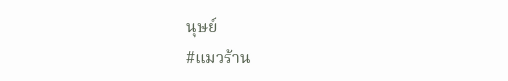นุษย์
#แมวร้าน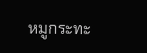หมูกระทะ